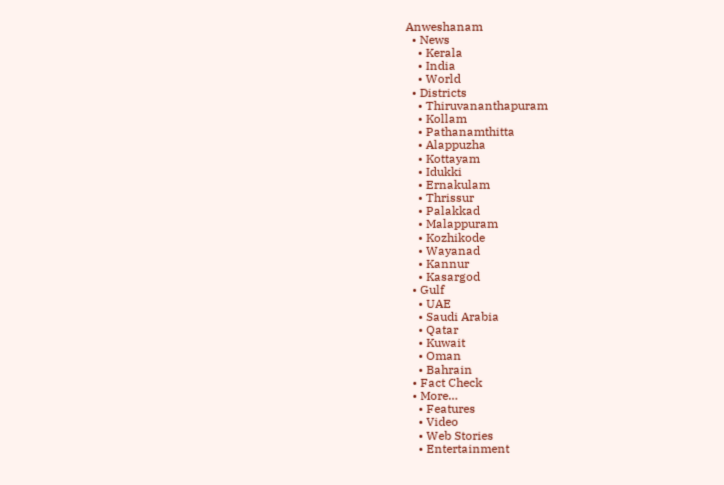Anweshanam
  • News
    • Kerala
    • India
    • World
  • Districts
    • Thiruvananthapuram
    • Kollam
    • Pathanamthitta
    • Alappuzha
    • Kottayam
    • Idukki
    • Ernakulam
    • Thrissur
    • Palakkad
    • Malappuram
    • Kozhikode
    • Wayanad
    • Kannur
    • Kasargod
  • Gulf
    • UAE
    • Saudi Arabia
    • Qatar
    • Kuwait
    • Oman
    • Bahrain
  • Fact Check
  • More…
    • Features
    • Video
    • Web Stories
    • Entertainment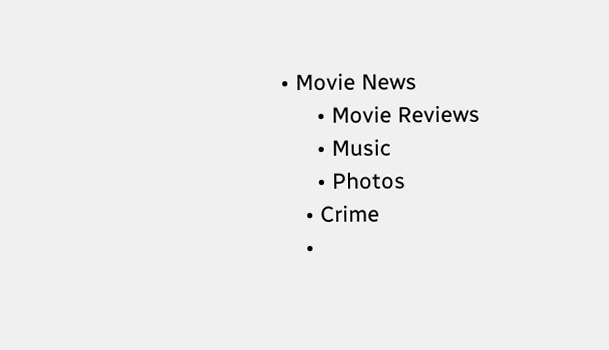• Movie News
      • Movie Reviews
      • Music
      • Photos
    • Crime
    •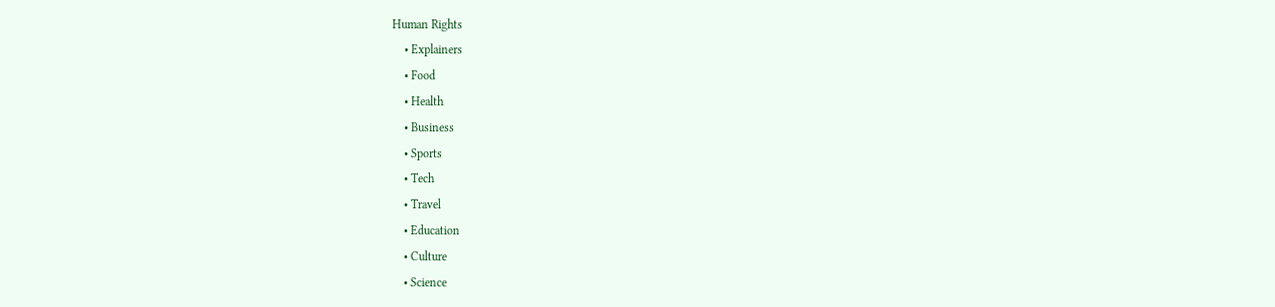Human Rights
    • Explainers
    • Food
    • Health
    • Business
    • Sports
    • Tech
    • Travel
    • Education
    • Culture
    • Science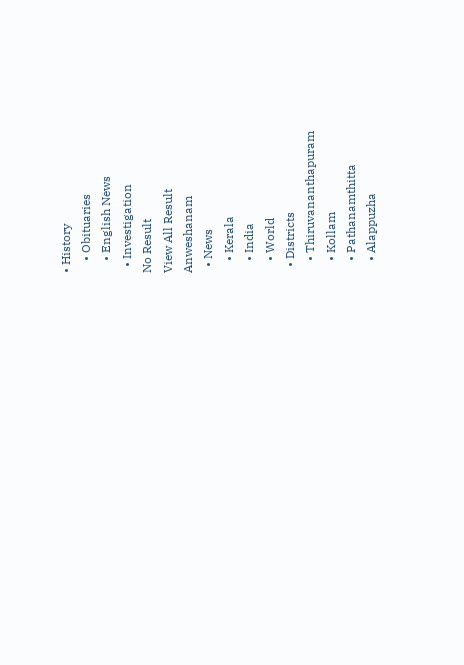• History
    • Obituaries
    • English News
  • Investigation
No Result
View All Result
Anweshanam
  • News
    • Kerala
    • India
    • World
  • Districts
    • Thiruvananthapuram
    • Kollam
    • Pathanamthitta
    • Alappuzha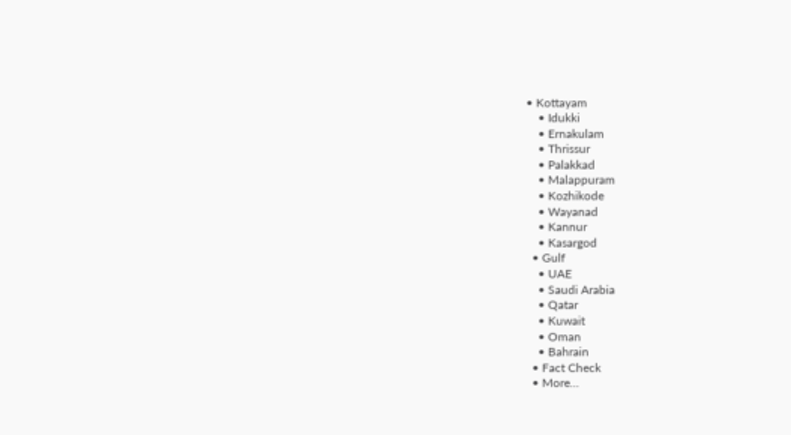• Kottayam
    • Idukki
    • Ernakulam
    • Thrissur
    • Palakkad
    • Malappuram
    • Kozhikode
    • Wayanad
    • Kannur
    • Kasargod
  • Gulf
    • UAE
    • Saudi Arabia
    • Qatar
    • Kuwait
    • Oman
    • Bahrain
  • Fact Check
  • More…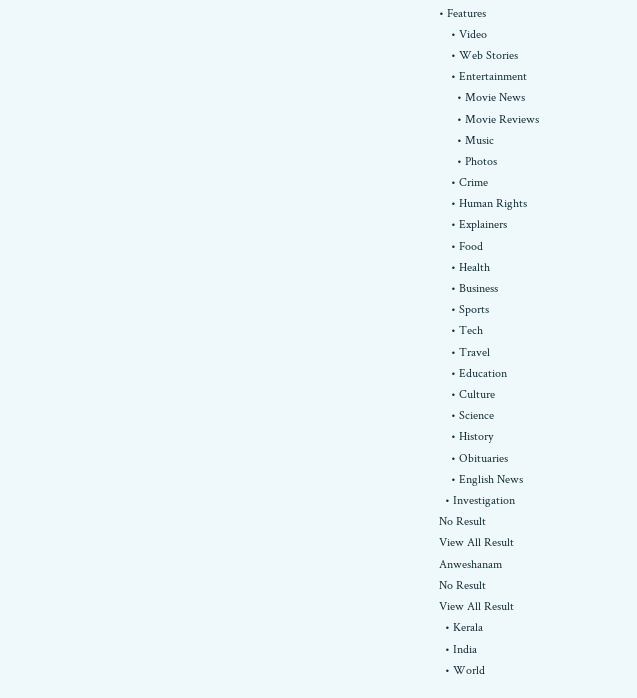• Features
    • Video
    • Web Stories
    • Entertainment
      • Movie News
      • Movie Reviews
      • Music
      • Photos
    • Crime
    • Human Rights
    • Explainers
    • Food
    • Health
    • Business
    • Sports
    • Tech
    • Travel
    • Education
    • Culture
    • Science
    • History
    • Obituaries
    • English News
  • Investigation
No Result
View All Result
Anweshanam
No Result
View All Result
  • Kerala
  • India
  • World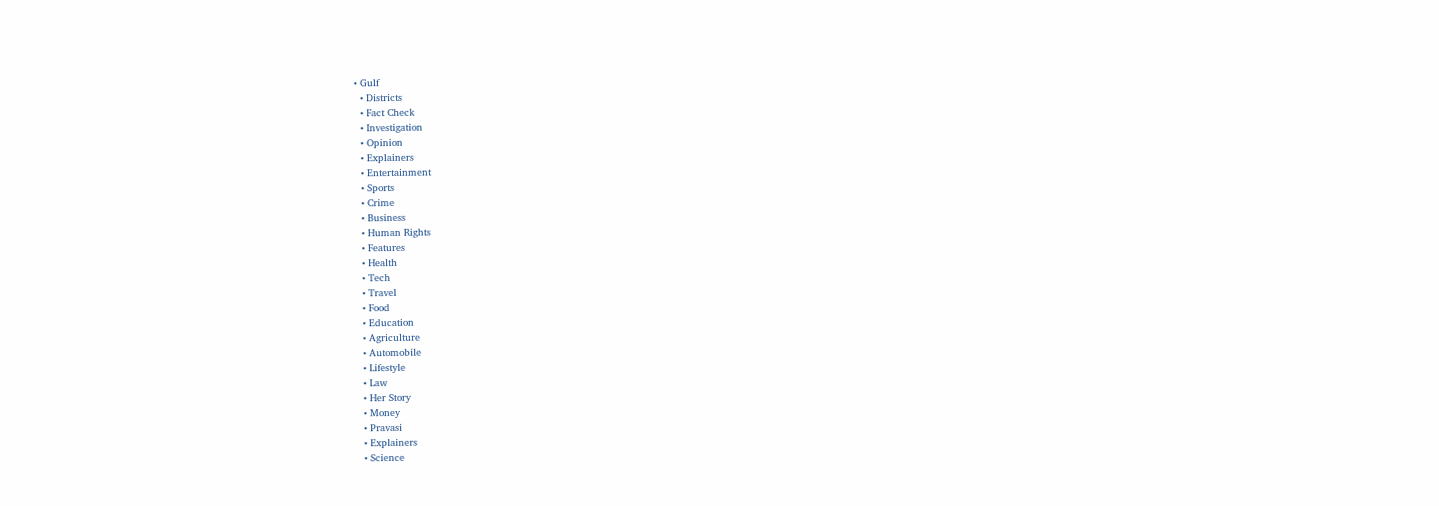• Gulf
  • Districts
  • Fact Check
  • Investigation
  • Opinion
  • Explainers
  • Entertainment
  • Sports
  • Crime
  • Business
  • Human Rights
  • Features
  • Health
  • Tech
  • Travel
  • Food
  • Education
  • Agriculture
  • Automobile
  • Lifestyle
  • Law
  • Her Story
  • Money
  • Pravasi
  • Explainers
  • Science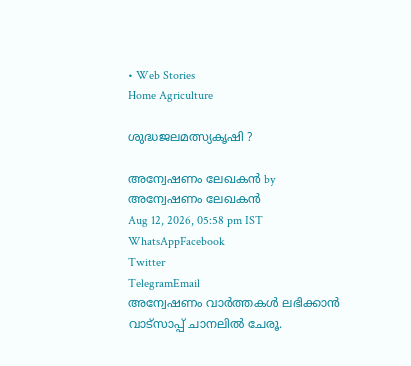• Web Stories
Home Agriculture

ശുദ്ധജലമത്സ്യകൃഷി ?

അന്വേഷണം ലേഖകൻ by അന്വേഷണം ലേഖകൻ
Aug 12, 2026, 05:58 pm IST
WhatsAppFacebook
Twitter
TelegramEmail
അന്വേഷണം വാർത്തകൾ ലഭിക്കാന്‍ വാട്സാപ്പ് ചാനലില്‍ ചേരൂ.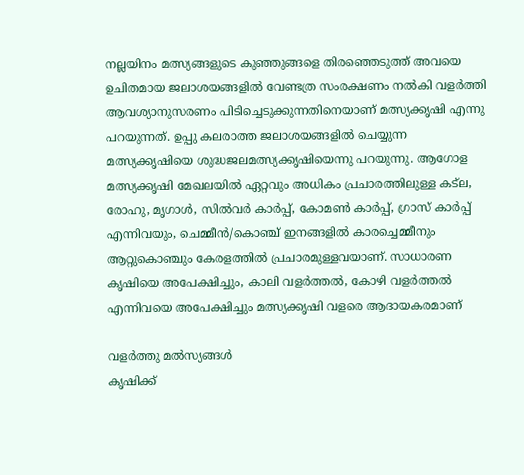നല്ലയിനം മത്സ്യങ്ങളുടെ കുഞ്ഞുങ്ങളെ തിരഞ്ഞെടുത്ത് അവയെ ഉചിതമായ ജലാശയങ്ങളില്‍ വേണ്ടത്ര സംരക്ഷണം നല്‍കി വളര്‍ത്തി ആവശ്യാനുസരണം പിടിച്ചെടുക്കുന്നതിനെയാണ് മത്സ്യക്കൃഷി എന്നു പറയുന്നത്. ഉപ്പു കലരാത്ത ജലാശയങ്ങളില്‍ ചെയ്യുന്ന മത്സ്യക്കൃഷിയെ ശുദ്ധജലമത്സ്യക്കൃഷിയെന്നു പറയുന്നു. ആഗോള മത്സ്യക്കൃഷി മേഖലയില്‍ ഏറ്റവും അധികം പ്രചാരത്തിലുള്ള കട്ല, രോഹു, മൃഗാള്‍, സില്‍വര്‍ കാര്‍പ്പ്, കോമണ്‍ കാര്‍പ്പ്, ഗ്രാസ് കാര്‍പ്പ് എന്നിവയും, ചെമ്മീന്‍/കൊഞ്ച് ഇനങ്ങളില്‍ കാരച്ചെമ്മീനും ആറ്റുകൊഞ്ചും കേരളത്തില്‍ പ്രചാരമുള്ളവയാണ്. സാധാരണ കൃഷിയെ അപേക്ഷിച്ചും, കാലി വളര്‍ത്തല്‍, കോഴി വളര്‍ത്തല്‍ എന്നിവയെ അപേക്ഷിച്ചും മത്സ്യക്കൃഷി വളരെ ആദായകരമാണ്

വളര്‍ത്തു മല്‍സ്യങ്ങള്‍
കൃഷിക്ക്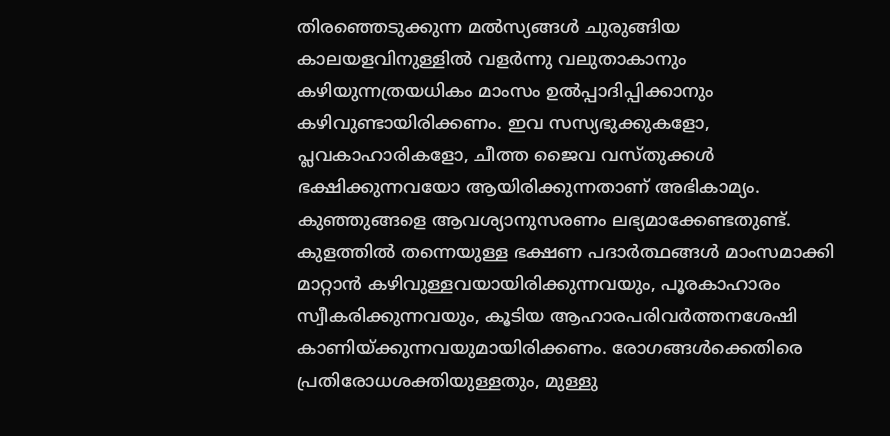തിരഞ്ഞെടുക്കുന്ന മല്‍സ്യങ്ങള്‍ ചുരുങ്ങിയ കാലയളവിനുള്ളില്‍ വളര്‍ന്നു വലുതാകാനും കഴിയുന്നത്രയധികം മാംസം ഉല്‍പ്പാദിപ്പിക്കാനും കഴിവുണ്ടായിരിക്കണം. ഇവ സസ്യഭുക്കുകളോ, പ്ലവകാഹാരികളോ, ചീത്ത ജൈവ വസ്തുക്കള്‍ ഭക്ഷിക്കുന്നവയോ ആയിരിക്കുന്നതാണ് അഭികാമ്യം. കുഞ്ഞുങ്ങളെ ആവശ്യാനുസരണം ലഭ്യമാക്കേണ്ടതുണ്ട്. കുളത്തില്‍ തന്നെയുള്ള ഭക്ഷണ പദാര്‍ത്ഥങ്ങള്‍ മാംസമാക്കി മാറ്റാന്‍ കഴിവുള്ളവയായിരിക്കുന്നവയും, പൂരകാഹാരം സ്വീകരിക്കുന്നവയും, കൂടിയ ആഹാരപരിവര്‍ത്തനശേഷി കാണിയ്ക്കുന്നവയുമായിരിക്കണം. രോഗങ്ങള്‍ക്കെതിരെ പ്രതിരോധശക്തിയുള്ളതും, മുള്ളു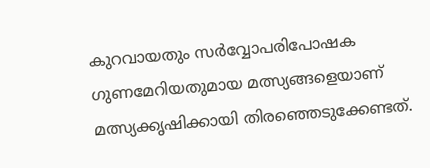കുറവായതും സര്‍വ്വോപരിപോഷക ഗുണമേറിയതുമായ മത്സ്യങ്ങളെയാണ് മത്സ്യക്കൃഷിക്കായി തിരഞ്ഞെടുക്കേണ്ടത്.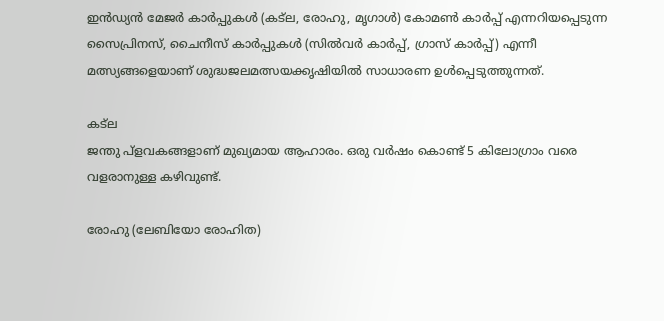ഇന്‍ഡ്യന്‍ മേജര്‍ കാര്‍പ്പുകള്‍ (കട്ല, രോഹു, മൃഗാള്‍) കോമണ്‍ കാര്‍പ്പ് എന്നറിയപ്പെടുന്ന സൈപ്രിനസ്, ചൈനീസ് കാര്‍പ്പുകള്‍ (സില്‍വര്‍ കാര്‍പ്പ്, ഗ്രാസ് കാര്‍പ്പ്) എന്നീ മത്സ്യങ്ങളെയാണ് ശുദ്ധജലമത്സയക്കൃഷിയില്‍ സാധാരണ ഉള്‍പ്പെടുത്തുന്നത്.

കട്ല
ജന്തു പ്ളവകങ്ങളാണ് മുഖ്യമായ ആഹാരം. ഒരു വര്‍ഷം കൊണ്ട് 5 കിലോഗ്രാം വരെ വളരാനുള്ള കഴിവുണ്ട്.

രോഹു (ലേബിയോ രോഹിത)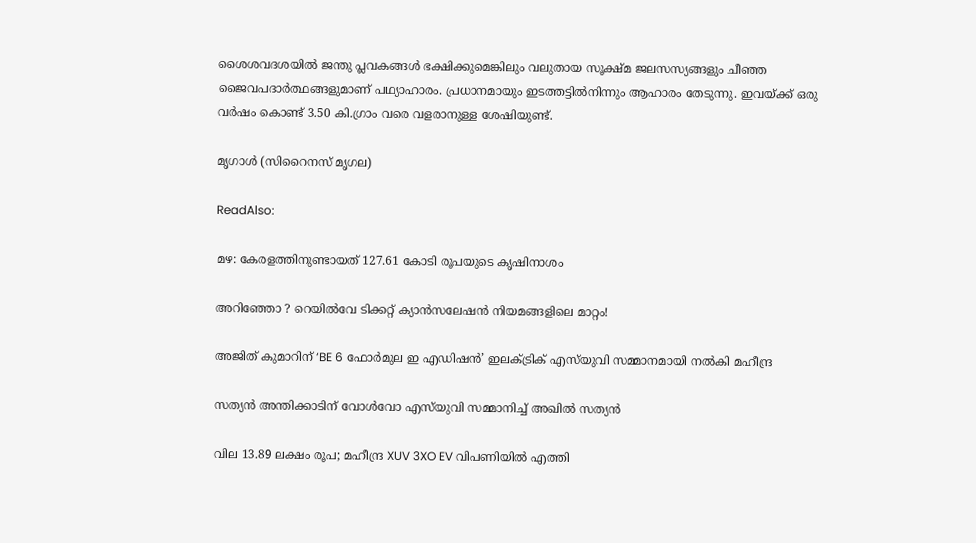ശൈശവദശയില്‍ ജന്തു പ്ലവകങ്ങള്‍ ഭക്ഷിക്കുമെങ്കിലും വലുതായ സൂക്ഷ്മ ജലസസ്യങ്ങളും ചീഞ്ഞ ജൈവപദാര്‍ത്ഥങ്ങളുമാണ് പഥ്യാഹാരം. പ്രധാനമായും ഇടത്തട്ടില്‍നിന്നും ആഹാരം തേടുന്നു. ഇവയ്ക്ക് ഒരു വര്‍ഷം കൊണ്ട് 3.50 കി.ഗ്രാം വരെ വളരാനുള്ള ശേഷിയുണ്ട്.

മൃഗാള്‍ (സിറൈനസ് മൃഗല)

ReadAlso:

മഴ: കേരളത്തിനുണ്ടായത് 127.61 കോടി രൂപയുടെ കൃഷിനാശം

അറിഞ്ഞോ ? റെയിൽവേ ടിക്കറ്റ് ക്യാൻസലേഷൻ നിയമങ്ങളിലെ മാറ്റം!

അജിത് കുമാറിന് ‘BE 6 ഫോർമുല ഇ എഡിഷൻ’ ഇലക്ട്രിക് എസ്‌യുവി സമ്മാനമായി നൽകി മഹീന്ദ്ര

സത്യൻ അന്തിക്കാടിന് വോൾവോ എസ്‌യുവി സമ്മാനിച്ച് അഖിൽ സത്യൻ

വില 13.89 ലക്ഷം രൂപ; മഹീന്ദ്ര XUV 3XO EV വിപണിയിൽ എത്തി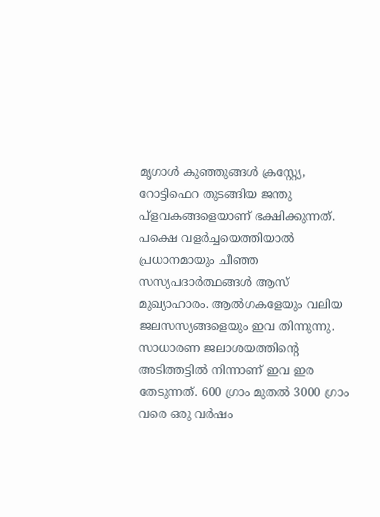മൃഗാള്‍ കുഞ്ഞുങ്ങള്‍ ക്രസ്റ്റ്യേ, റോട്ടിഫെറ തുടങ്ങിയ ജന്തു പ്ളവകങ്ങളെയാണ് ഭക്ഷിക്കുന്നത്. പക്ഷെ വളര്‍ച്ചയെത്തിയാല്‍ പ്രധാനമായും ചീഞ്ഞ സസ്യപദാര്‍ത്ഥങ്ങള്‍ ആസ് മുഖ്യാഹാരം. ആല്‍ഗകളേയും വലിയ ജലസസ്യങ്ങളെയും ഇവ തിന്നുന്നു. സാധാരണ ജലാശയത്തിന്‍റെ അടിത്തട്ടില്‍ നിന്നാണ് ഇവ ഇര തേടുന്നത്. 600 ഗ്രാം മുതല്‍ 3000 ഗ്രാം വരെ ഒരു വര്‍ഷം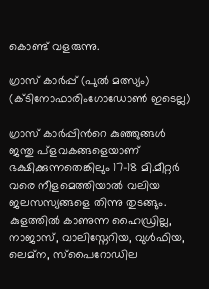കൊണ്ട് വളരുന്നു.

ഗ്രാസ് കാര്‍പ്പ് (പുല്‍ മത്സ്യം) (ക്ടിനോഫാരിംഗോഡോണ്‍ ഇടെല്ല)

ഗ്രാസ് കാര്‍പ്പിന്‍റെ കുഞ്ഞുങ്ങള്‍ ജന്തു പ്ളവകങ്ങളെയാണ് ഭക്ഷിക്കുന്നതെങ്കിലും 17-18 മി.മീറ്റര്‍ വരെ നീളമെത്തിയാല്‍ വലിയ ജലസസ്യങ്ങളെ തിന്നു തുടങ്ങും. കുളത്തില്‍ കാണുന്ന ഹൈഡ്രില്ല, നാജാസ്, വാലിസ്നേറിയ, വുള്‍ഫിയ, ലെമ്ന, സ്പൈറോഡില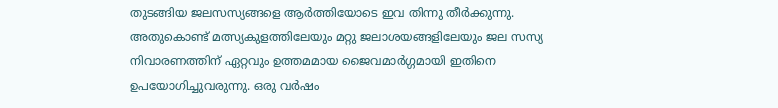തുടങ്ങിയ ജലസസ്യങ്ങളെ ആര്‍ത്തിയോടെ ഇവ തിന്നു തീര്‍ക്കുന്നു. അതുകൊണ്ട് മത്സ്യകുളത്തിലേയും മറ്റു ജലാശയങ്ങളിലേയും ജല സസ്യ നിവാരണത്തിന് ഏറ്റവും ഉത്തമമായ ജൈവമാര്‍ഗ്ഗമായി ഇതിനെ ഉപയോഗിച്ചുവരുന്നു. ഒരു വര്‍ഷം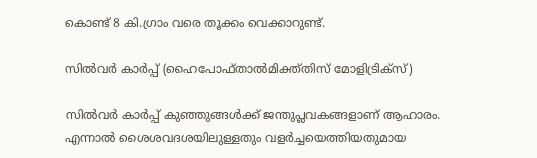കൊണ്ട് 8 കി.ഗ്രാം വരെ തൂക്കം വെക്കാറുണ്ട്.

സില്‍വര്‍ കാര്‍പ്പ് (ഹൈപോഫ്താല്‍മിക്ത്തിസ് മോളിട്രിക്സ്)

സില്‍വര്‍ കാര്‍പ്പ് കുഞ്ഞുങ്ങള്‍ക്ക് ജന്തുപ്ലവകങ്ങളാണ് ആഹാരം. എന്നാല്‍ ശൈശവദശയിലുള്ളതും വളര്‍ച്ചയെത്തിയതുമായ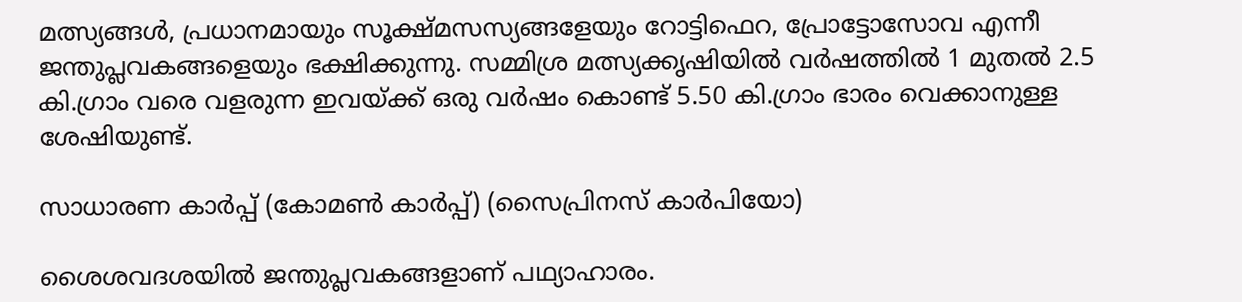മത്സ്യങ്ങള്‍, പ്രധാനമായും സൂക്ഷ്മസസ്യങ്ങളേയും റോട്ടിഫെറ, പ്രോട്ടോസോവ എന്നീ ജന്തുപ്ലവകങ്ങളെയും ഭക്ഷിക്കുന്നു. സമ്മിശ്ര മത്സ്യക്കൃഷിയില്‍ വര്‍ഷത്തില്‍ 1 മുതല്‍ 2.5 കി.ഗ്രാം വരെ വളരുന്ന ഇവയ്ക്ക് ഒരു വര്‍ഷം കൊണ്ട് 5.50 കി.ഗ്രാം ഭാരം വെക്കാനുള്ള ശേഷിയുണ്ട്.

സാധാരണ കാര്‍പ്പ് (കോമണ്‍ കാര്‍പ്പ്) (സൈപ്രിനസ് കാര്‍പിയോ)

ശൈശവദശയില്‍ ജന്തുപ്ലവകങ്ങളാണ് പഥ്യാഹാരം.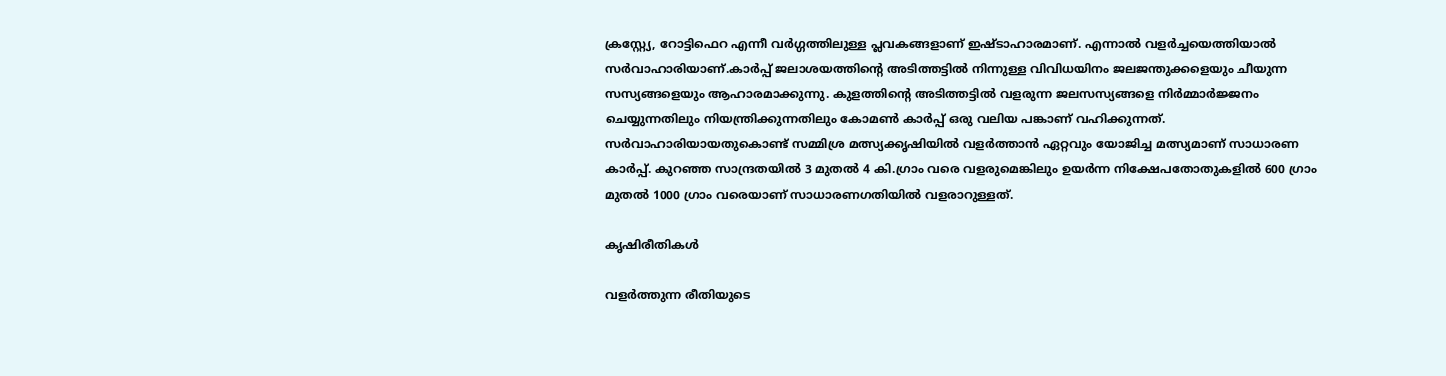ക്രസ്റ്റ്യേ, റോട്ടിഫെറ എന്നീ വര്‍ഗ്ഗത്തിലുള്ള പ്ലവകങ്ങളാണ് ഇഷ്ടാഹാരമാണ്. എന്നാല്‍ വളര്‍ച്ചയെത്തിയാല്‍ സര്‍വാഹാരിയാണ്.കാര്‍പ്പ് ജലാശയത്തിന്‍റെ അടിത്തട്ടില്‍ നിന്നുള്ള വിവിധയിനം ജലജന്തുക്കളെയും ചീയുന്ന സസ്യങ്ങളെയും ആഹാരമാക്കുന്നു. കുളത്തിന്‍റെ അടിത്തട്ടില്‍ വളരുന്ന ജലസസ്യങ്ങളെ നിര്‍മ്മാര്‍ജ്ജനം ചെയ്യുന്നതിലും നിയന്ത്രിക്കുന്നതിലും കോമണ്‍ കാര്‍പ്പ് ഒരു വലിയ പങ്കാണ് വഹിക്കുന്നത്. സര്‍വാഹാരിയായതുകൊണ്ട് സമ്മിശ്ര മത്സ്യക്കൃഷിയില്‍ വളര്‍ത്താന്‍ ഏറ്റവും യോജിച്ച മത്സ്യമാണ് സാധാരണ കാര്‍പ്പ്. കുറഞ്ഞ സാന്ദ്രതയില്‍ 3 മുതല്‍ 4 കി.ഗ്രാം വരെ വളരുമെങ്കിലും ഉയര്‍ന്ന നിക്ഷേപതോതുകളില്‍ 600 ഗ്രാം മുതല്‍ 1000 ഗ്രാം വരെയാണ് സാധാരണഗതിയില്‍ വളരാറുള്ളത്.

കൃഷിരീതികള്‍

വളര്‍ത്തുന്ന രീതിയുടെ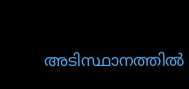അടിസ്ഥാനത്തില്‍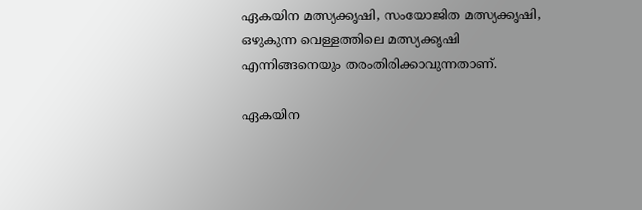ഏകയിന മത്സ്യക്കൃഷി, സംയോജിത മത്സ്യക്കൃഷി, ഒഴുകുന്ന വെള്ളത്തിലെ മത്സ്യക്കൃഷി എന്നിങ്ങനെയും തരംതിരിക്കാവുന്നതാണ്.

ഏകയിന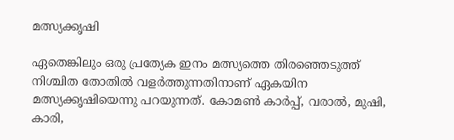മത്സ്യക്കൃഷി

ഏതെങ്കിലും ഒരു പ്രത്യേക ഇനം മത്സ്യത്തെ തിരഞ്ഞെടുത്ത് നിശ്ചിത തോതില്‍ വളര്‍ത്തുന്നതിനാണ് ഏകയിന മത്സ്യക്കൃഷിയെന്നു പറയുന്നത്. കോമണ്‍ കാര്‍പ്പ്, വരാല്‍, മുഷി, കാരി,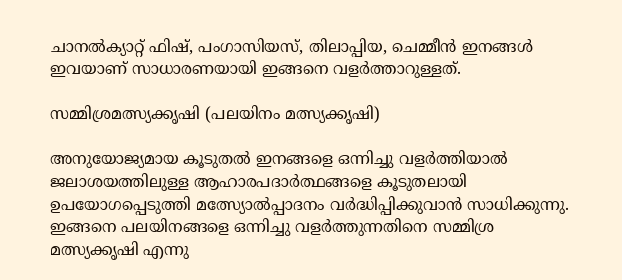ചാനല്‍ക്യാറ്റ് ഫിഷ്, പംഗാസിയസ്, തിലാപ്പിയ, ചെമ്മീന്‍ ഇനങ്ങള്‍ ഇവയാണ് സാധാരണയായി ഇങ്ങനെ വളര്‍ത്താറുള്ളത്.

സമ്മിശ്രമത്സ്യക്കൃഷി (പലയിനം മത്സ്യക്കൃഷി)

അനുയോജ്യമായ കൂടുതല്‍ ഇനങ്ങളെ ഒന്നിച്ചു വളര്‍ത്തിയാല്‍ ജലാശയത്തിലുള്ള ആഹാരപദാര്‍ത്ഥങ്ങളെ കൂടുതലായി ഉപയോഗപ്പെടുത്തി മത്സ്യോല്‍പ്പാദനം വര്‍ദ്ധിപ്പിക്കുവാന്‍ സാധിക്കുന്നു. ഇങ്ങനെ പലയിനങ്ങളെ ഒന്നിച്ചു വളര്‍ത്തുന്നതിനെ സമ്മിശ്ര മത്സ്യക്കൃഷി എന്നു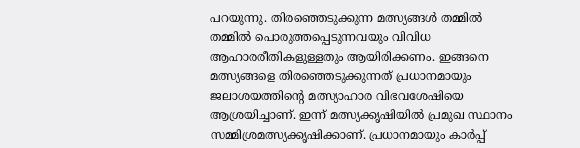പറയുന്നു. തിരഞ്ഞെടുക്കുന്ന മത്സ്യങ്ങള്‍ തമ്മില്‍ തമ്മില്‍ പൊരുത്തപ്പെടുന്നവയും വിവിധ ആഹാരരീതികളുള്ളതും ആയിരിക്കണം. ഇങ്ങനെ മത്സ്യങ്ങളെ തിരഞ്ഞെടുക്കുന്നത് പ്രധാനമായും ജലാശയത്തിന്‍റെ മത്സ്യാഹാര വിഭവശേഷിയെ ആശ്രയിച്ചാണ്. ഇന്ന് മത്സ്യക്കൃഷിയില്‍ പ്രമുഖ സ്ഥാനം സമ്മിശ്രമത്സ്യക്കൃഷിക്കാണ്. പ്രധാനമായും കാര്‍പ്പ്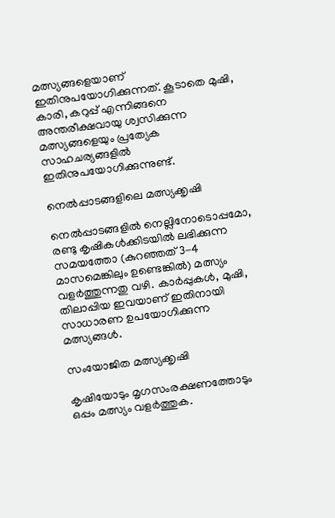മത്സ്യങ്ങളെയാണ് ഇതിനുപയോഗിക്കുന്നത്. കൂടാതെ മുഷി, കാരി, കറുപ്പ് എന്നിങ്ങനെ അന്തരീക്ഷവായു ശ്വസിക്കുന്ന മത്സ്യങ്ങളെയും പ്രത്യേക സാഹചര്യങ്ങളില്‍ ഇതിനുപയോഗിക്കുന്നുണ്ട്.

നെല്‍പ്പാടങ്ങളിലെ മത്സ്യക്കൃഷി

നെല്‍പ്പാടങ്ങളില്‍ നെല്ലിനോടൊപ്പമോ, രണ്ടു കൃഷികള്‍ക്കിടയില്‍ ലഭിക്കുന്ന സമയത്തോ (കുറഞ്ഞത് 3-4 മാസമെങ്കിലും ഉണ്ടെങ്കില്‍) മത്സ്യം വളര്‍ത്തുന്നതു വഴി. കാര്‍പ്പുകള്‍, മുഷി, തിലാപ്പിയ ഇവയാണ് ഇതിനായി സാധാരണ ഉപയോഗിക്കുന്ന മത്സ്യങ്ങള്‍.

സംയോജിത മത്സ്യക്കൃഷി

കൃഷിയോടും മൃഗസംരക്ഷണത്തോടും ഒപ്പം മത്സ്യം വളര്‍ത്തുക.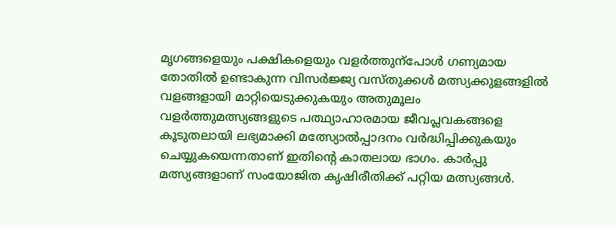മൃഗങ്ങളെയും പക്ഷികളെയും വളര്‍ത്തുന്പോള്‍ ഗണ്യമായ തോതില്‍ ഉണ്ടാകുന്ന വിസര്‍ജ്ജ്യ വസ്തുക്കള്‍ മത്സ്യക്കുളങ്ങളില്‍ വളങ്ങളായി മാറ്റിയെടുക്കുകയും അതുമൂലം വളര്‍ത്തുമത്സ്യങ്ങളുടെ പത്ഥ്യാഹാരമായ ജീവപ്ലവകങ്ങളെ കൂടുതലായി ലഭ്യമാക്കി മത്സ്യോല്‍പ്പാദനം വര്‍ദ്ധിപ്പിക്കുകയും ചെയ്യുകയെന്നതാണ് ഇതിന്‍റെ കാതലായ ഭാഗം. കാര്‍പ്പു മത്സ്യങ്ങളാണ് സംയോജിത കൃഷിരീതിക്ക് പറ്റിയ മത്സ്യങ്ങള്‍.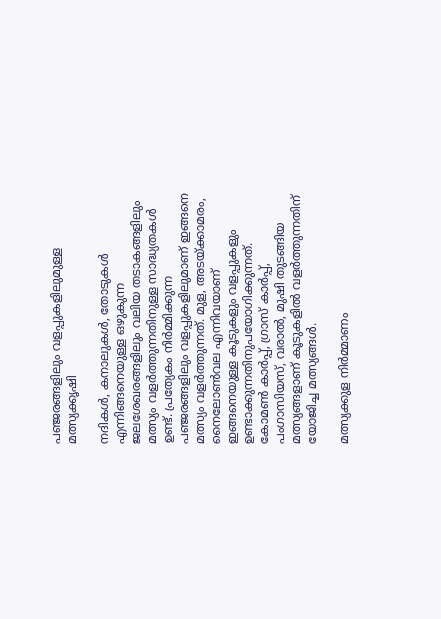പഞ്ജരങ്ങളിലും വളപ്പുകളിലുമുള്ള മത്സ്യക്കൃഷി

നദികള്‍, കനാലുകള്‍, തോടുകള്‍ എന്നിങ്ങനെയുള്ള ഒഴുകുന്ന ജലശേഖരങ്ങളിലും വലിയ തടാകങ്ങളിലും മത്സ്യം വളര്‍ത്തുന്നതിനുള്ള സാദ്ധ്യതകള്‍ ഉണ്ട്. പ്രത്യേകം നിര്‍മ്മിക്കുന്ന പഞ്ജരങ്ങളിലും വളപ്പുകളിലുമാണ് ഇങ്ങനെ മത്സ്യം വളര്‍ത്തുന്നത്. മുള, അടയ്ക്കാമരം, നൈലോണ്‍വല എന്നിവയാണ് ഇങ്ങനെയുള്ള കൂടുകളും വളപ്പുകളും ഉണ്ടാക്കുന്നതിനുപയോഗിക്കുന്നത്. കോമണ്‍ കാര്‍പ്പ്, ഗ്രാസ് കാര്‍പ്പ്, പംഗാസിയസ്, വരാല്‍, മുഷി തുടങ്ങിയ മത്സ്യങ്ങളാണ് കൂടുകളില്‍ വളര്‍ത്തുന്നതിന് യോജിച്ച മത്സ്യങ്ങള്‍.

മത്സ്യക്കുള നിര്‍മ്മാണം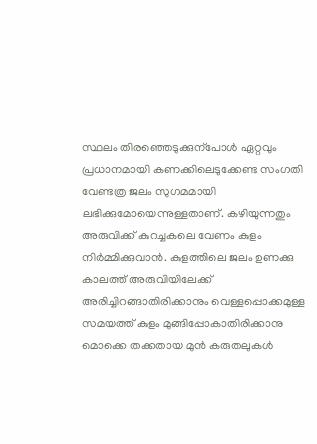സ്ഥലം തിരഞ്ഞെടുക്കുന്പോള്‍ ഏറ്റവും പ്രധാനമായി കണക്കിലെടുക്കേണ്ട സംഗതി വേണ്ടത്ര ജലം സുഗമമായി ലഭിക്കുമോയെന്നുള്ളതാണ്. കഴിയുന്നതും അരുവിക്ക് കുറച്ചകലെ വേണം കുളം നിര്‍മ്മിക്കുവാന്‍. കുളത്തിലെ ജലം ഉണക്കു കാലത്ത് അരുവിയിലേക്ക് അരിച്ചിറങ്ങാതിരിക്കാനും വെള്ളപ്പൊക്കമുള്ള സമയത്ത് കുളം മുങ്ങിപ്പോകാതിരിക്കാനു മൊക്കെ തക്കതായ മുന്‍ കരുതലുകള്‍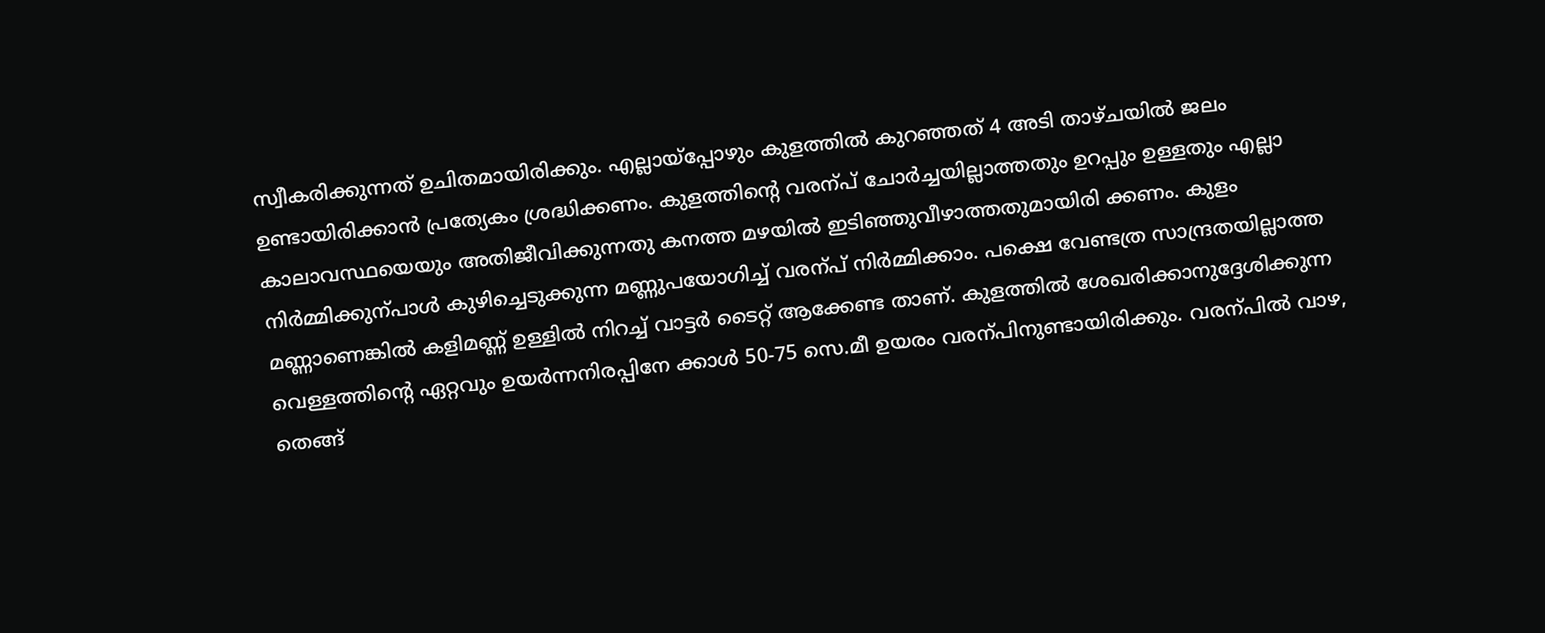സ്വീകരിക്കുന്നത് ഉചിതമായിരിക്കും. എല്ലായ്പ്പോഴും കുളത്തില്‍ കുറഞ്ഞത് 4 അടി താഴ്ചയില്‍ ജലം ഉണ്ടായിരിക്കാന്‍ പ്രത്യേകം ശ്രദ്ധിക്കണം. കുളത്തിന്‍റെ വരന്പ് ചോര്‍ച്ചയില്ലാത്തതും ഉറപ്പും ഉള്ളതും എല്ലാ കാലാവസ്ഥയെയും അതിജീവിക്കുന്നതു കനത്ത മഴയില്‍ ഇടിഞ്ഞുവീഴാത്തതുമായിരി ക്കണം. കുളം നിര്‍മ്മിക്കുന്പാള്‍ കുഴിച്ചെടുക്കുന്ന മണ്ണുപയോഗിച്ച് വരന്പ് നിര്‍മ്മിക്കാം. പക്ഷെ വേണ്ടത്ര സാന്ദ്രതയില്ലാത്ത മണ്ണാണെങ്കില്‍ കളിമണ്ണ് ഉള്ളില്‍ നിറച്ച് വാട്ടര്‍ ടൈറ്റ് ആക്കേണ്ട താണ്. കുളത്തില്‍ ശേഖരിക്കാനുദ്ദേശിക്കുന്ന വെള്ളത്തിന്‍റെ ഏറ്റവും ഉയര്‍ന്നനിരപ്പിനേ ക്കാള്‍ 50-75 സെ.മീ ഉയരം വരന്പിനുണ്ടായിരിക്കും. വരന്പില്‍ വാഴ, തെങ്ങ്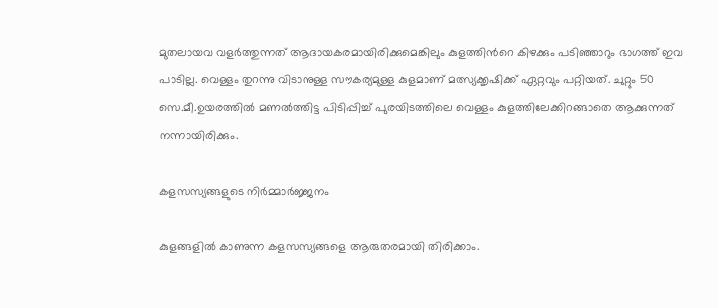മുതലായവ വളര്‍ത്തുന്നത് ആദായകരമായിരിക്കുമെങ്കിലും കുളത്തിന്‍റെ കിഴക്കും പടിഞ്ഞാറും ഭാഗത്ത് ഇവ പാടില്ല. വെള്ളം തുറന്നു വിടാനുള്ള സൗകര്യമുള്ള കുളമാണ് മത്സ്യക്കൃഷിക്ക് ഏറ്റവും പറ്റിയത്. ചുറ്റും 50 സെ.മീ.ഉയരത്തില്‍ മണല്‍ത്തിട്ട പിടിപ്പിച്ച് പുരയിടത്തിലെ വെള്ളം കുളത്തിലേക്കിറങ്ങാതെ ആക്കുന്നത് നന്നായിരിക്കും.

കളസസ്യങ്ങളുടെ നിര്‍മ്മാര്‍ജ്ജനം

കുളങ്ങളില്‍ കാണുന്ന കളസസ്യങ്ങളെ ആരുതരമായി തിരിക്കാം.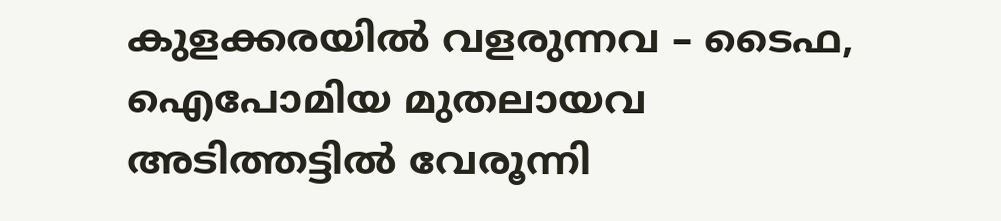കുളക്കരയില്‍ വളരുന്നവ – ടൈഫ, ഐപോമിയ മുതലായവ
അടിത്തട്ടില്‍ വേരൂന്നി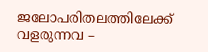ജലോപരിതലത്തിലേക്ക് വളരുന്നവ –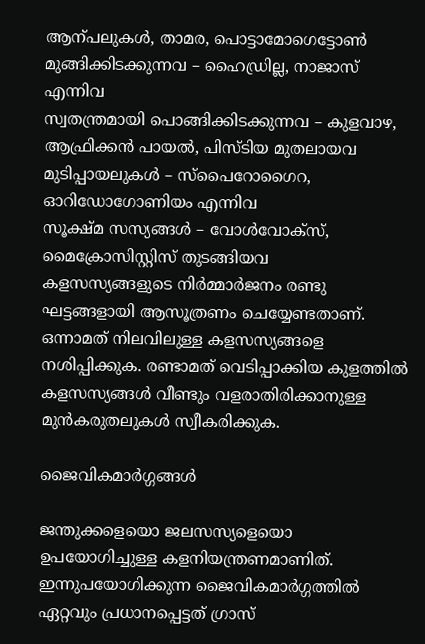ആന്പലുകള്‍, താമര, പൊട്ടാമോഗെട്ടോണ്‍
മുങ്ങിക്കിടക്കുന്നവ – ഹൈഡ്രില്ല, നാജാസ് എന്നിവ
സ്വതന്ത്രമായി പൊങ്ങിക്കിടക്കുന്നവ – കുളവാഴ, ആഫ്രിക്കന്‍ പായല്‍, പിസ്ടിയ മുതലായവ
മുടിപ്പായലുകള്‍ – സ്പൈറോഗൈറ, ഓറിഡോഗോണിയം എന്നിവ
സൂക്ഷ്മ സസ്യങ്ങള്‍ – വോള്‍വോക്സ്, മൈക്രോസിസ്റ്റിസ് തുടങ്ങിയവ
കളസസ്യങ്ങളുടെ നിര്‍മ്മാര്‍ജനം രണ്ടു ഘട്ടങ്ങളായി ആസൂത്രണം ചെയ്യേണ്ടതാണ്. ഒന്നാമത് നിലവിലുള്ള കളസസ്യങ്ങളെ നശിപ്പിക്കുക. രണ്ടാമത് വെടിപ്പാക്കിയ കുളത്തില്‍ കളസസ്യങ്ങള്‍ വീണ്ടും വളരാതിരിക്കാനുള്ള മുന്‍കരുതലുകള്‍ സ്വീകരിക്കുക.

ജൈവികമാര്‍ഗ്ഗങ്ങള്‍

ജന്തുക്കളെയൊ ജലസസ്യളെയൊ ഉപയോഗിച്ചുള്ള കളനിയന്ത്രണമാണിത്. ഇന്നുപയോഗിക്കുന്ന ജൈവികമാര്‍ഗ്ഗത്തില്‍ ഏറ്റവും പ്രധാനപ്പെട്ടത് ഗ്രാസ്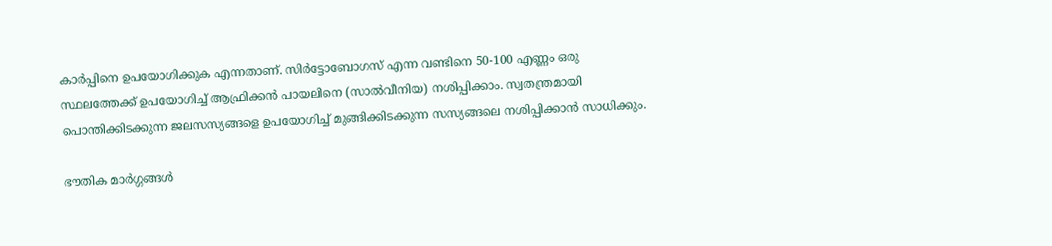കാര്‍പ്പിനെ ഉപയോഗിക്കുക എന്നതാണ്. സിര്‍ട്ടോബോഗസ് എന്ന വണ്ടിനെ 50-100 എണ്ണം ഒരു സ്ഥലത്തേക്ക് ഉപയോഗിച്ച് ആഫ്രിക്കന്‍ പായലിനെ (സാല്‍വീനിയ) നശിപ്പിക്കാം. സ്വതന്ത്രമായി പൊന്തിക്കിടക്കുന്ന ജലസസ്യങ്ങളെ ഉപയോഗിച്ച് മുങ്ങിക്കിടക്കുന്ന സസ്യങ്ങലെ നശിപ്പിക്കാന്‍ സാധിക്കും.

ഭൗതിക മാര്‍ഗ്ഗങ്ങള്‍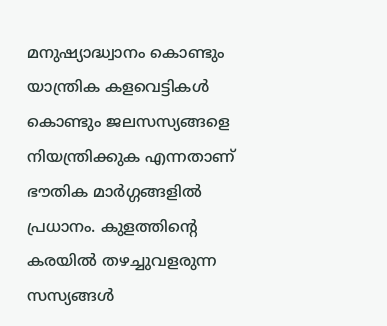മനുഷ്യാദ്ധ്വാനം കൊണ്ടും യാന്ത്രിക കളവെട്ടികള്‍ കൊണ്ടും ജലസസ്യങ്ങളെ നിയന്ത്രിക്കുക എന്നതാണ് ഭൗതിക മാര്‍ഗ്ഗങ്ങളില്‍ പ്രധാനം. കുളത്തിന്‍റെ കരയില്‍ തഴച്ചുവളരുന്ന സസ്യങ്ങള്‍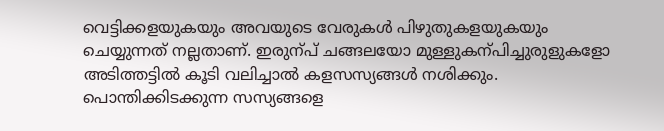വെട്ടിക്കളയുകയും അവയുടെ വേരുകള്‍ പിഴുതുകളയുകയും ചെയ്യുന്നത് നല്ലതാണ്. ഇരുന്പ് ചങ്ങലയോ മുള്ളുകന്പിച്ചുരുളുകളോ അടിത്തട്ടില്‍ കൂടി വലിച്ചാല്‍ കളസസ്യങ്ങള്‍ നശിക്കും. പൊന്തിക്കിടക്കുന്ന സസ്യങ്ങളെ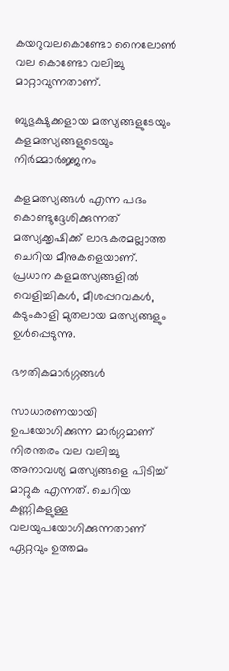കയറുവലകൊണ്ടോ നൈലോണ്‍ വല കൊണ്ടോ വലിച്ചു മാറ്റാവുന്നതാണ്.

ബുഭുക്ഷുക്കളായ മത്സ്യങ്ങളുടേയും കളമത്സ്യങ്ങളുടെയും നിര്‍മ്മാര്‍ജ്ജനം

കളമത്സ്യങ്ങള്‍ എന്ന പദം കൊണ്ടുദ്ദേശിക്കുന്നത് മത്സ്യക്കൃഷിക്ക് ലാഭകരമല്ലാത്ത ചെറിയ മീനുകളെയാണ്. പ്രധാന കളമത്സ്യങ്ങളില്‍ വെളിച്ചികള്‍, മീശപ്പറവകള്‍, കടുംകാളി മുതലായ മത്സ്യങ്ങളും ഉള്‍പ്പെടുന്നു.

ഭൗതികമാര്‍ഗ്ഗങ്ങള്‍

സാധാരണയായി ഉപയോഗിക്കുന്ന മാര്‍ഗ്ഗമാണ് നിരന്തരം വല വലിച്ചു അനാവശ്യ മത്സ്യങ്ങളെ പിടിച്ച് മാറ്റുക എന്നത്. ചെറിയ കണ്ണികളുള്ള വലയുപയോഗിക്കുന്നതാണ് ഏറ്റവും ഉത്തമം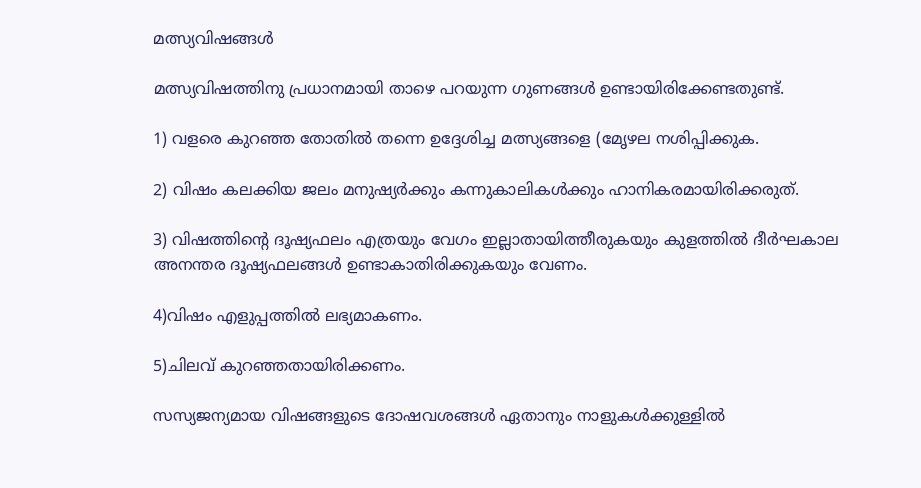മത്സ്യവിഷങ്ങള്‍

മത്സ്യവിഷത്തിനു പ്രധാനമായി താഴെ പറയുന്ന ഗുണങ്ങള്‍ ഉണ്ടായിരിക്കേണ്ടതുണ്ട്.

1) വളരെ കുറഞ്ഞ തോതില്‍ തന്നെ ഉദ്ദേശിച്ച മത്സ്യങ്ങളെ (മേൃഴല നശിപ്പിക്കുക.

2) വിഷം കലക്കിയ ജലം മനുഷ്യര്‍ക്കും കന്നുകാലികള്‍ക്കും ഹാനികരമായിരിക്കരുത്.

3) വിഷത്തിന്‍റെ ദൂഷ്യഫലം എത്രയും വേഗം ഇല്ലാതായിത്തീരുകയും കുളത്തില്‍ ദീര്‍ഘകാല അനന്തര ദൂഷ്യഫലങ്ങള്‍ ഉണ്ടാകാതിരിക്കുകയും വേണം.

4)വിഷം എളുപ്പത്തില്‍ ലഭ്യമാകണം.

5)ചിലവ് കുറഞ്ഞതായിരിക്കണം.

സസ്യജന്യമായ വിഷങ്ങളുടെ ദോഷവശങ്ങള്‍ ഏതാനും നാളുകള്‍ക്കുള്ളില്‍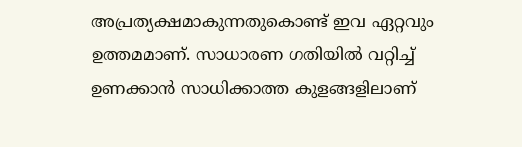അപ്രത്യക്ഷമാകുന്നതുകൊണ്ട് ഇവ ഏറ്റവും ഉത്തമമാണ്. സാധാരണ ഗതിയില്‍ വറ്റിച്ച് ഉണക്കാന്‍ സാധിക്കാത്ത കുളങ്ങളിലാണ്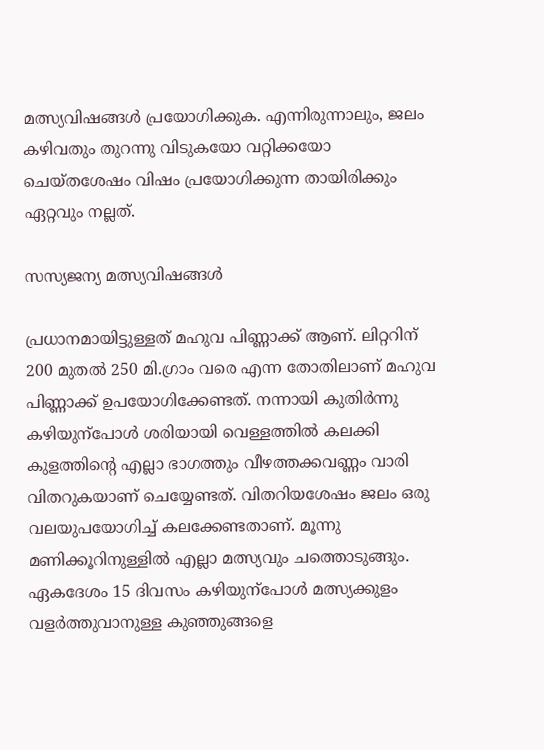മത്സ്യവിഷങ്ങള്‍ പ്രയോഗിക്കുക. എന്നിരുന്നാലും, ജലം കഴിവതും തുറന്നു വിടുകയോ വറ്റിക്കയോ ചെയ്തശേഷം വിഷം പ്രയോഗിക്കുന്ന തായിരിക്കും ഏറ്റവും നല്ലത്.

സസ്യജന്യ മത്സ്യവിഷങ്ങള്‍

പ്രധാനമായിട്ടുള്ളത് മഹുവ പിണ്ണാക്ക് ആണ്. ലിറ്ററിന് 200 മുതല്‍ 250 മി.ഗ്രാം വരെ എന്ന തോതിലാണ് മഹുവ പിണ്ണാക്ക് ഉപയോഗിക്കേണ്ടത്. നന്നായി കുതിര്‍ന്നു കഴിയുന്പോള്‍ ശരിയായി വെള്ളത്തില്‍ കലക്കി കുളത്തിന്‍റെ എല്ലാ ഭാഗത്തും വീഴത്തക്കവണ്ണം വാരി വിതറുകയാണ് ചെയ്യേണ്ടത്. വിതറിയശേഷം ജലം ഒരു വലയുപയോഗിച്ച് കലക്കേണ്ടതാണ്. മൂന്നു മണിക്കൂറിനുള്ളില്‍ എല്ലാ മത്സ്യവും ചത്തൊടുങ്ങും. ഏകദേശം 15 ദിവസം കഴിയുന്പോള്‍ മത്സ്യക്കുളം വളര്‍ത്തുവാനുള്ള കുഞ്ഞുങ്ങളെ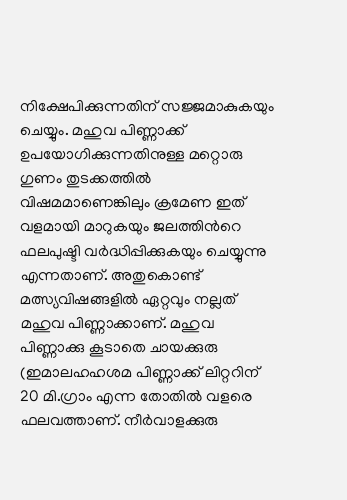നിക്ഷേപിക്കുന്നതിന് സജ്ജമാകുകയും ചെയ്യും. മഹുവ പിണ്ണാക്ക് ഉപയോഗിക്കുന്നതിനുള്ള മറ്റൊരു ഗുണം തുടക്കത്തില്‍ വിഷമമാണെങ്കിലും ക്രമേണ ഇത് വളമായി മാറുകയും ജലത്തിന്‍റെ ഫലപുഷ്ടി വര്‍ദ്ധിപ്പിക്കുകയും ചെയ്യുന്നു എന്നതാണ്. അതുകൊണ്ട് മത്സ്യവിഷങ്ങളില്‍ ഏറ്റവും നല്ലത് മഹുവ പിണ്ണാക്കാണ്. മഹുവ പിണ്ണാക്കു കൂടാതെ ചായക്കുരു (ഇമാലഹഹശമ പിണ്ണാക്ക് ലിറ്ററിന് 20 മി.ഗ്രാം എന്ന തോതില്‍ വളരെ ഫലവത്താണ്. നീര്‍വാളക്കുരു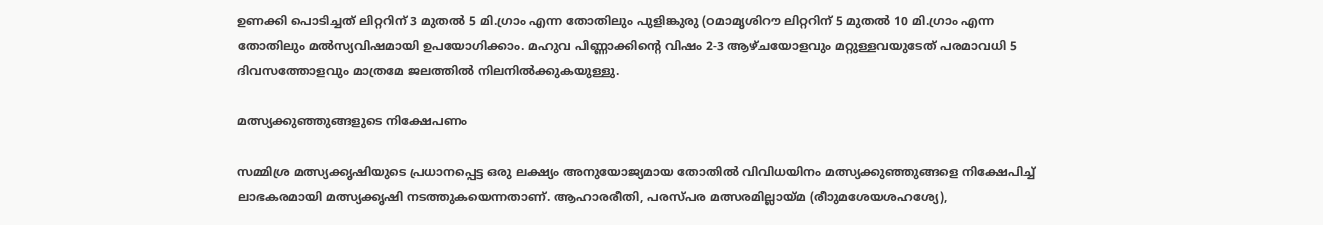ഉണക്കി പൊടിച്ചത് ലിറ്ററിന് 3 മുതല്‍ 5 മി.ഗ്രാം എന്ന തോതിലും പുളിങ്കുരു (ഠമാമൃശിറൗ ലിറ്ററിന് 5 മുതല്‍ 10 മി.ഗ്രാം എന്ന തോതിലും മല്‍സ്യവിഷമായി ഉപയോഗിക്കാം. മഹുവ പിണ്ണാക്കിന്‍റെ വിഷം 2-3 ആഴ്ചയോളവും മറ്റുള്ളവയുടേത് പരമാവധി 5 ദിവസത്തോളവും മാത്രമേ ജലത്തില്‍ നിലനില്‍ക്കുകയുള്ളു.

മത്സ്യക്കുഞ്ഞുങ്ങളുടെ നിക്ഷേപണം

സമ്മിശ്ര മത്സ്യക്കൃഷിയുടെ പ്രധാനപ്പെട്ട ഒരു ലക്ഷ്യം അനുയോജ്യമായ തോതില്‍ വിവിധയിനം മത്സ്യക്കുഞ്ഞുങ്ങളെ നിക്ഷേപിച്ച് ലാഭകരമായി മത്സ്യക്കൃഷി നടത്തുകയെന്നതാണ്. ആഹാരരീതി, പരസ്പര മത്സരമില്ലായ്മ (രീാുമശേയശഹശ്യേ),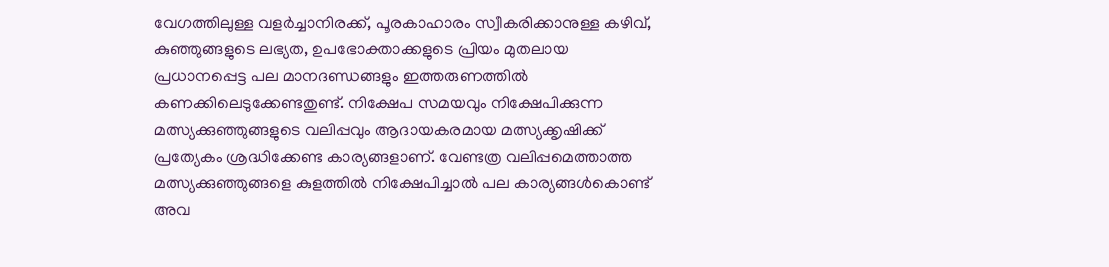വേഗത്തിലുള്ള വളര്‍ച്ചാനിരക്ക്, പൂരകാഹാരം സ്വീകരിക്കാനുള്ള കഴിവ്, കുഞ്ഞുങ്ങളുടെ ലഭ്യത, ഉപഭോക്താക്കളുടെ പ്രിയം മുതലായ പ്രധാനപ്പെട്ട പല മാനദണ്ഡങ്ങളും ഇത്തരുണത്തില്‍ കണക്കിലെടുക്കേണ്ടതുണ്ട്. നിക്ഷേപ സമയവും നിക്ഷേപിക്കുന്ന മത്സ്യക്കുഞ്ഞുങ്ങളുടെ വലിപ്പവും ആദായകരമായ മത്സ്യക്കൃഷിക്ക് പ്രത്യേകം ശ്രദ്ധിക്കേണ്ട കാര്യങ്ങളാണ്. വേണ്ടത്ര വലിപ്പമെത്താത്ത മത്സ്യക്കുഞ്ഞുങ്ങളെ കുളത്തില്‍ നിക്ഷേപിച്ചാല്‍ പല കാര്യങ്ങള്‍കൊണ്ട് അവ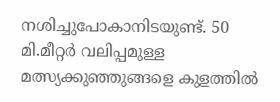നശിച്ചുപോകാനിടയുണ്ട്. 50 മി.മീറ്റര്‍ വലിപ്പമുള്ള മത്സ്യക്കുഞ്ഞുങ്ങളെ കുളത്തില്‍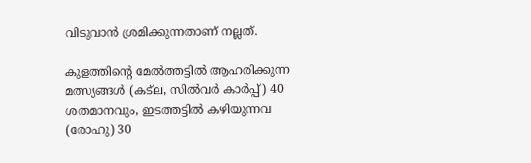വിടുവാന്‍ ശ്രമിക്കുന്നതാണ് നല്ലത്.

കുളത്തിന്‍റെ മേല്‍ത്തട്ടില്‍ ആഹരിക്കുന്ന മത്സ്യങ്ങള്‍ (കട്ല, സില്‍വര്‍ കാര്‍പ്പ്) 40 ശതമാനവും, ഇടത്തട്ടില്‍ കഴിയുന്നവ (രോഹു) 30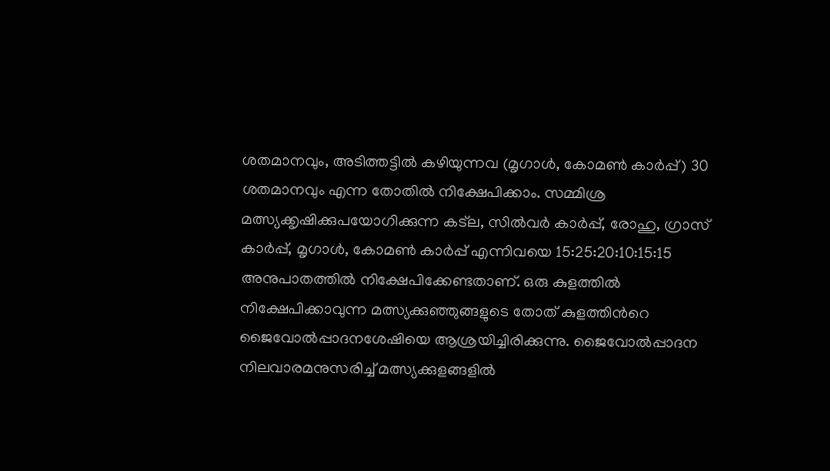ശതമാനവും, അടിത്തട്ടില്‍ കഴിയുന്നവ (മൃഗാള്‍, കോമണ്‍ കാര്‍പ്പ്) 30 ശതമാനവും എന്ന തോതില്‍ നിക്ഷേപിക്കാം. സമ്മിശ്ര മത്സ്യക്കൃഷിക്കുപയോഗിക്കുന്ന കട്ല, സില്‍വര്‍ കാര്‍പ്പ്, രോഹു, ഗ്രാസ് കാര്‍പ്പ്, മൃഗാള്‍, കോമണ്‍ കാര്‍പ്പ് എന്നിവയെ 15:25:20:10:15:15 അനുപാതത്തില്‍ നിക്ഷേപിക്കേണ്ടതാണ്. ഒരു കുളത്തില്‍ നിക്ഷേപിക്കാവുന്ന മത്സ്യക്കുഞ്ഞുങ്ങളുടെ തോത് കുളത്തിന്‍റെ ജൈവോല്‍പ്പാദനശേഷിയെ ആശ്രയിച്ചിരിക്കുന്നു. ജൈവോല്‍പ്പാദന നിലവാരമനുസരിച്ച് മത്സ്യക്കുളങ്ങളില്‍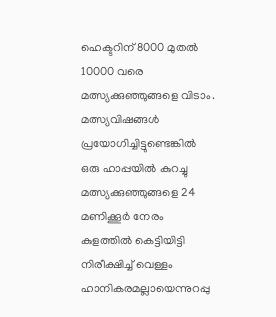ഹെക്ടറിന് 8000 മുതല്‍ 10000 വരെ മത്സ്യക്കുഞ്ഞുങ്ങളെ വിടാം. മത്സ്യവിഷങ്ങള്‍ പ്രയോഗിച്ചിട്ടുണ്ടെങ്കില്‍ ഒരു ഹാപ്പയില്‍ കുറച്ചു മത്സ്യക്കുഞ്ഞുങ്ങളെ 24 മണിക്കൂര്‍ നേരം കുളത്തില്‍ കെട്ടിയിട്ടി നിരീക്ഷിച്ച് വെള്ളം ഹാനികരമല്ലായെന്നുറപ്പു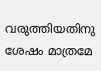വരുത്തിയതിനു ശേഷം മാത്രമേ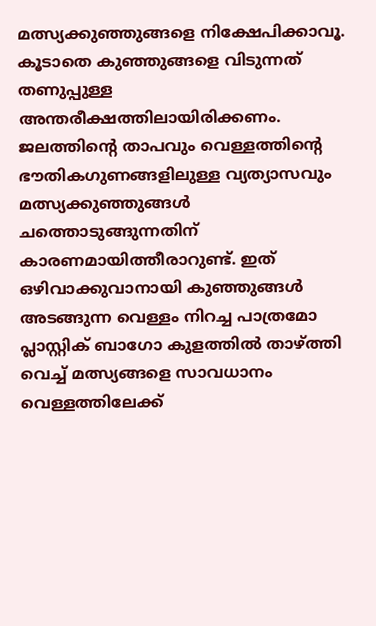മത്സ്യക്കുഞ്ഞുങ്ങളെ നിക്ഷേപിക്കാവൂ. കൂടാതെ കുഞ്ഞുങ്ങളെ വിടുന്നത് തണുപ്പുള്ള അന്തരീക്ഷത്തിലായിരിക്കണം. ജലത്തിന്‍റെ താപവും വെള്ളത്തിന്‍റെ ഭൗതികഗുണങ്ങളിലുള്ള വ്യത്യാസവും മത്സ്യക്കുഞ്ഞുങ്ങള്‍ ചത്തൊടുങ്ങുന്നതിന് കാരണമായിത്തീരാറുണ്ട്. ഇത് ഒഴിവാക്കുവാനായി കുഞ്ഞുങ്ങള്‍ അടങ്ങുന്ന വെള്ളം നിറച്ച പാത്രമോ പ്ലാസ്റ്റിക് ബാഗോ കുളത്തില്‍ താഴ്ത്തി വെച്ച് മത്സ്യങ്ങളെ സാവധാനം വെള്ളത്തിലേക്ക്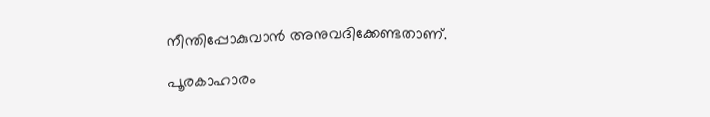നീന്തിപ്പോകുവാന്‍ അനുവദിക്കേണ്ടതാണ്.

പൂരകാഹാരം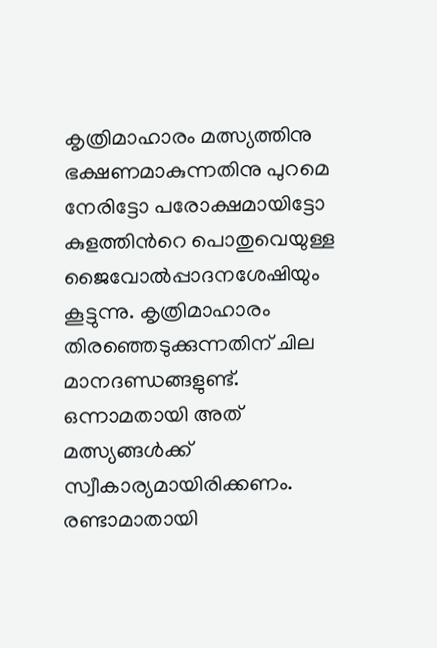കൃത്രിമാഹാരം മത്സ്യത്തിനു ഭക്ഷണമാകുന്നതിനു പുറമെ നേരിട്ടോ പരോക്ഷമായിട്ടോ കുളത്തിന്‍റെ പൊതുവെയുള്ള ജൈവോല്‍പ്പാദനശേഷിയും കൂട്ടുന്നു. കൃത്രിമാഹാരം തിരഞ്ഞെടുക്കുന്നതിന് ചില മാനദണ്ഡങ്ങളുണ്ട്. ഒന്നാമതായി അത് മത്സ്യങ്ങള്‍ക്ക് സ്വീകാര്യമായിരിക്കണം. രണ്ടാമാതായി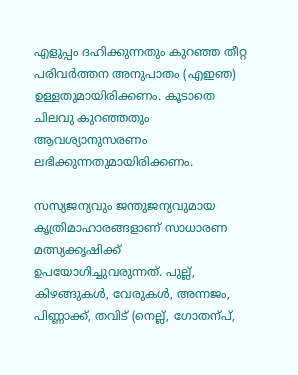എളുപ്പം ദഹിക്കുന്നതും കുറഞ്ഞ തീറ്റ പരിവര്‍ത്തന അനുപാതം (എഇഞ) ഉള്ളതുമായിരിക്കണം. കൂടാതെ ചിലവു കുറഞ്ഞതും ആവശ്യാനുസരണം ലഭിക്കുന്നതുമായിരിക്കണം.

സസ്യജന്യവും ജന്തുജന്യവുമായ കൃത്രിമാഹാരങ്ങളാണ് സാധാരണ മത്സ്യക്കൃഷിക്ക് ഉപയോഗിച്ചുവരുന്നത്. പുല്ല്, കിഴങ്ങുകള്‍, വേരുകള്‍, അന്നജം, പിണ്ണാക്ക്, തവിട് (നെല്ല്, ഗോതന്പ്,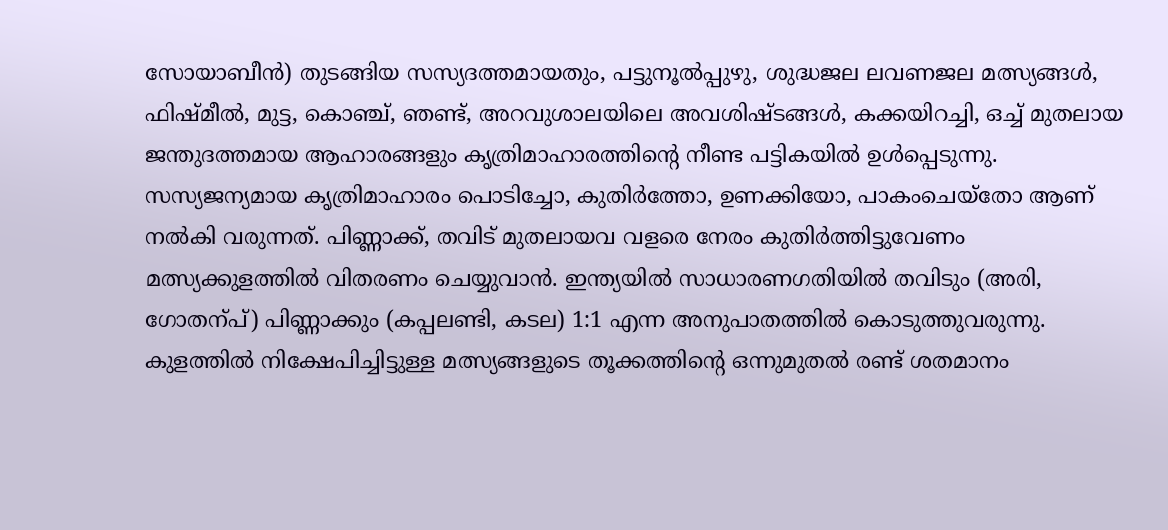സോയാബീന്‍) തുടങ്ങിയ സസ്യദത്തമായതും, പട്ടുനൂല്‍പ്പുഴു, ശുദ്ധജല ലവണജല മത്സ്യങ്ങള്‍, ഫിഷ്മീല്‍, മുട്ട, കൊഞ്ച്, ഞണ്ട്, അറവുശാലയിലെ അവശിഷ്ടങ്ങള്‍, കക്കയിറച്ചി, ഒച്ച് മുതലായ ജന്തുദത്തമായ ആഹാരങ്ങളും കൃത്രിമാഹാരത്തിന്‍റെ നീണ്ട പട്ടികയില്‍ ഉള്‍പ്പെടുന്നു. സസ്യജന്യമായ കൃത്രിമാഹാരം പൊടിച്ചോ, കുതിര്‍ത്തോ, ഉണക്കിയോ, പാകംചെയ്തോ ആണ് നല്‍കി വരുന്നത്. പിണ്ണാക്ക്, തവിട് മുതലായവ വളരെ നേരം കുതിര്‍ത്തിട്ടുവേണം മത്സ്യക്കുളത്തില്‍ വിതരണം ചെയ്യുവാന്‍. ഇന്ത്യയില്‍ സാധാരണഗതിയില്‍ തവിടും (അരി, ഗോതന്പ്) പിണ്ണാക്കും (കപ്പലണ്ടി, കടല) 1:1 എന്ന അനുപാതത്തില്‍ കൊടുത്തുവരുന്നു. കുളത്തില്‍ നിക്ഷേപിച്ചിട്ടുള്ള മത്സ്യങ്ങളുടെ തൂക്കത്തിന്‍റെ ഒന്നുമുതല്‍ രണ്ട് ശതമാനം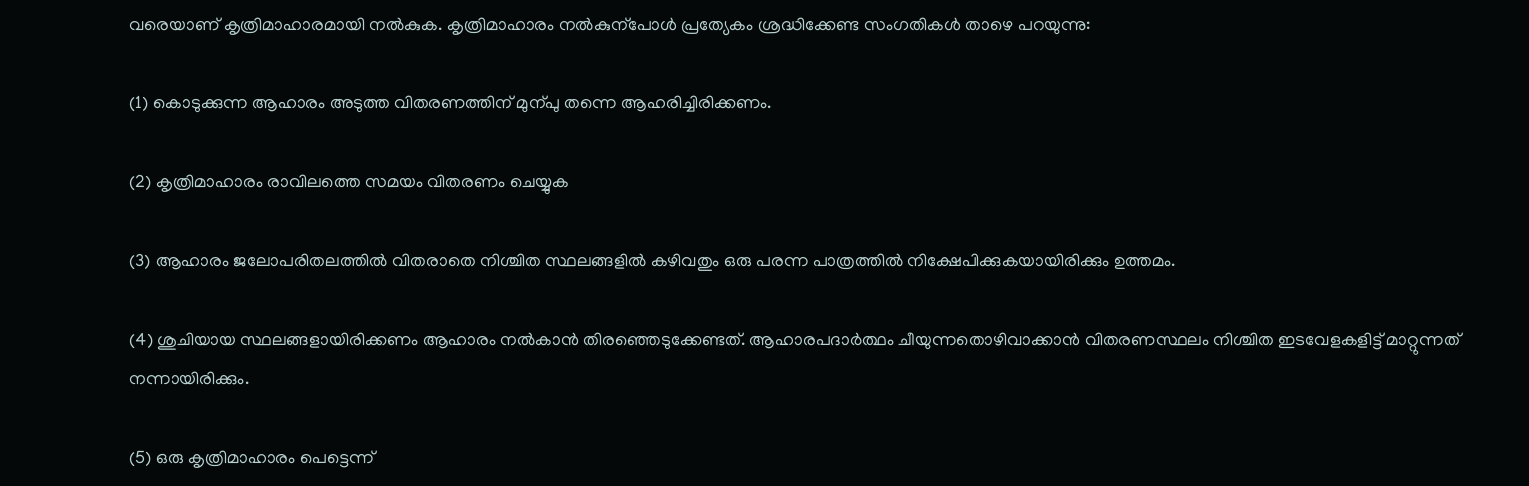വരെയാണ് കൃത്രിമാഹാരമായി നല്‍കുക. കൃത്രിമാഹാരം നല്‍കുന്പോള്‍ പ്രത്യേകം ശ്രദ്ധിക്കേണ്ട സംഗതികള്‍ താഴെ പറയുന്നു:

(1) കൊടുക്കുന്ന ആഹാരം അടുത്ത വിതരണത്തിന് മുന്പു തന്നെ ആഹരിച്ചിരിക്കണം.

(2) കൃത്രിമാഹാരം രാവിലത്തെ സമയം വിതരണം ചെയ്യുക

(3) ആഹാരം ജലോപരിതലത്തില്‍ വിതരാതെ നിശ്ചിത സ്ഥലങ്ങളില്‍ കഴിവതും ഒരു പരന്ന പാത്രത്തില്‍ നിക്ഷേപിക്കുകയായിരിക്കും ഉത്തമം.

(4) ശുചിയായ സ്ഥലങ്ങളായിരിക്കണം ആഹാരം നല്‍കാന്‍ തിരഞ്ഞെടുക്കേണ്ടത്. ആഹാരപദാര്‍ത്ഥം ചീയുന്നതൊഴിവാക്കാന്‍ വിതരണസ്ഥലം നിശ്ചിത ഇടവേളകളിട്ട് മാറ്റുന്നത് നന്നായിരിക്കും.

(5) ഒരു കൃത്രിമാഹാരം പെട്ടെന്ന്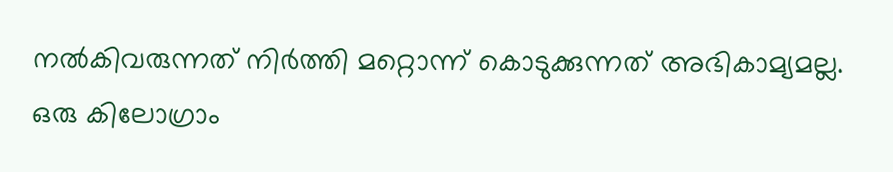നല്‍കിവരുന്നത് നിര്‍ത്തി മറ്റൊന്ന് കൊടുക്കുന്നത് അഭികാമ്യമല്ല. ഒരു കിലോഗ്രാം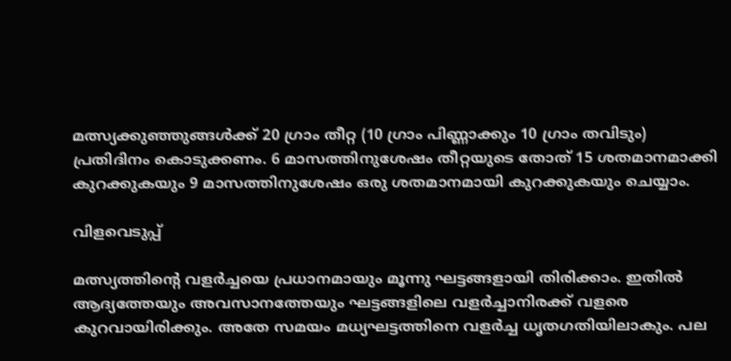മത്സ്യക്കുഞ്ഞുങ്ങള്‍ക്ക് 20 ഗ്രാം തീറ്റ (10 ഗ്രാം പിണ്ണാക്കും 10 ഗ്രാം തവിടും) പ്രതിദിനം കൊടുക്കണം. 6 മാസത്തിനുശേഷം തീറ്റയുടെ തോത് 15 ശതമാനമാക്കി കുറക്കുകയും 9 മാസത്തിനുശേഷം ഒരു ശതമാനമായി കുറക്കുകയും ചെയ്യാം.

വിളവെടുപ്പ്

മത്സ്യത്തിന്‍റെ വളര്‍ച്ചയെ പ്രധാനമായും മൂന്നു ഘട്ടങ്ങളായി തിരിക്കാം. ഇതില്‍ ആദ്യത്തേയും അവസാനത്തേയും ഘട്ടങ്ങളിലെ വളര്‍ച്ചാനിരക്ക് വളരെ കുറവായിരിക്കും. അതേ സമയം മധ്യഘട്ടത്തിനെ വളര്‍ച്ച ധൃതഗതിയിലാകും. പല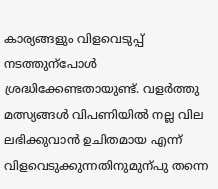കാര്യങ്ങളും വിളവെടുപ്പ് നടത്തുന്പോള്‍ ശ്രദ്ധിക്കേണ്ടതായുണ്ട്. വളര്‍ത്തു മത്സ്യങ്ങള്‍ വിപണിയില്‍ നല്ല വില ലഭിക്കുവാന്‍ ഉചിതമായ എന്ന് വിളവെടുക്കുന്നതിനുമുന്പു തന്നെ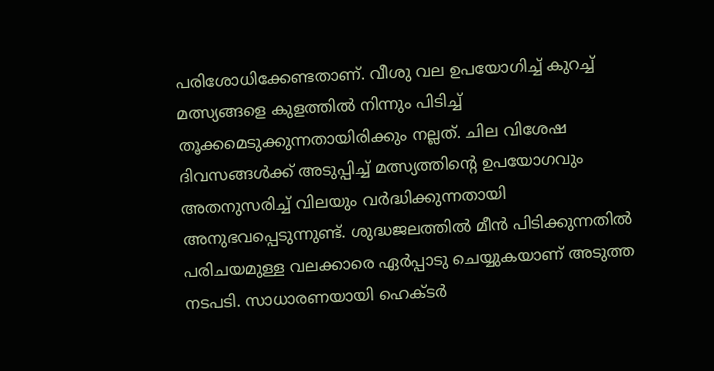പരിശോധിക്കേണ്ടതാണ്. വീശു വല ഉപയോഗിച്ച് കുറച്ച് മത്സ്യങ്ങളെ കുളത്തില്‍ നിന്നും പിടിച്ച് തൂക്കമെടുക്കുന്നതായിരിക്കും നല്ലത്. ചില വിശേഷ ദിവസങ്ങള്‍ക്ക് അടുപ്പിച്ച് മത്സ്യത്തിന്‍റെ ഉപയോഗവും അതനുസരിച്ച് വിലയും വര്‍ദ്ധിക്കുന്നതായി അനുഭവപ്പെടുന്നുണ്ട്. ശുദ്ധജലത്തില്‍ മീന്‍ പിടിക്കുന്നതില്‍ പരിചയമുള്ള വലക്കാരെ ഏര്‍പ്പാടു ചെയ്യുകയാണ് അടുത്ത നടപടി. സാധാരണയായി ഹെക്ടര്‍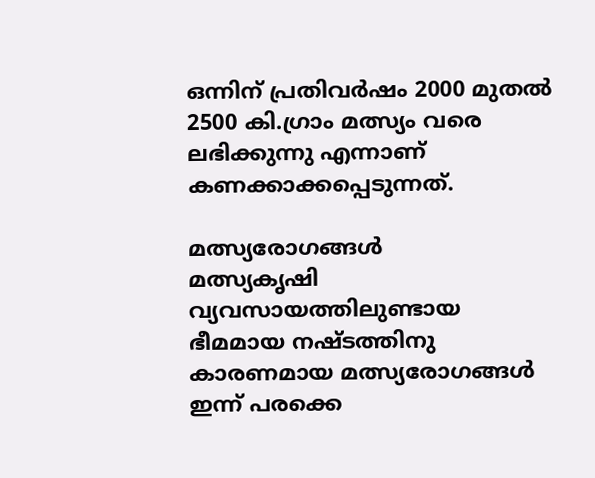ഒന്നിന് പ്രതിവര്‍ഷം 2000 മുതല്‍ 2500 കി.ഗ്രാം മത്സ്യം വരെ ലഭിക്കുന്നു എന്നാണ് കണക്കാക്കപ്പെടുന്നത്.

മത്സ്യരോഗങ്ങള്‍
മത്സ്യകൃഷി വ്യവസായത്തിലുണ്ടായ ഭീമമായ നഷ്ടത്തിനു കാരണമായ മത്സ്യരോഗങ്ങള്‍ ഇന്ന് പരക്കെ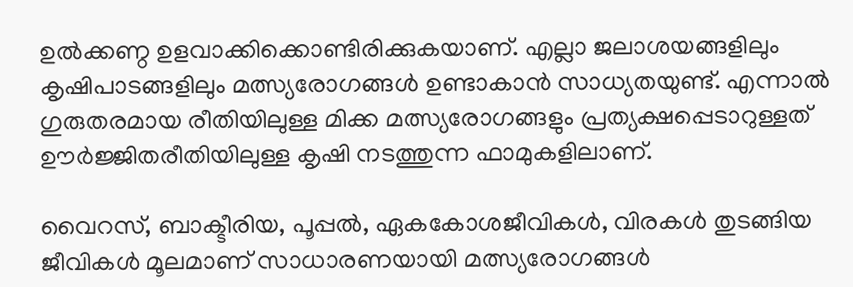ഉല്‍ക്കണ്ഠ ഉളവാക്കിക്കൊണ്ടിരിക്കുകയാണ്. എല്ലാ ജലാശയങ്ങളിലും കൃഷിപാടങ്ങളിലും മത്സ്യരോഗങ്ങള്‍ ഉണ്ടാകാന്‍ സാധ്യതയുണ്ട്. എന്നാല്‍ ഗുരുതരമായ രീതിയിലുള്ള മിക്ക മത്സ്യരോഗങ്ങളും പ്രത്യക്ഷപ്പെടാറുള്ളത് ഊര്‍ജ്ജിതരീതിയിലുള്ള കൃഷി നടത്തുന്ന ഫാമുകളിലാണ്.

വൈറസ്, ബാക്ടീരിയ, പൂപ്പല്‍, ഏകകോശജീവികള്‍, വിരകള്‍ തുടങ്ങിയ ജീവികള്‍ മൂലമാണ് സാധാരണയായി മത്സ്യരോഗങ്ങള്‍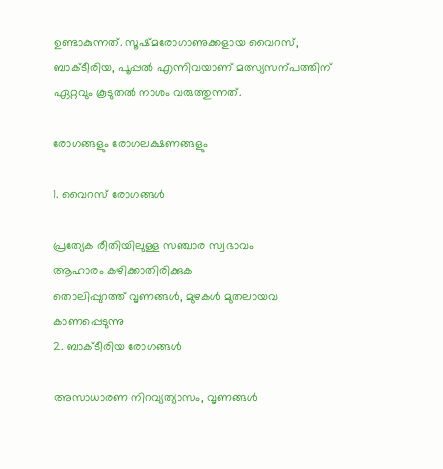ഉണ്ടാകുന്നത്. സൂഷ്മരോഗാണുക്കളായ വൈറസ്, ബാക്ടീരിയ, പൂപ്പല്‍ എന്നിവയാണ് മത്സ്യസന്പത്തിന് ഏറ്റവും കൂടുതല്‍ നാശം വരുത്തുന്നത്.

രോഗങ്ങളും രോഗലക്ഷണങ്ങളും

1. വൈറസ് രോഗങ്ങള്‍

പ്രത്യേക രീതിയിലുള്ള സഞ്ചാര സ്വഭാവം
ആഹാരം കഴിക്കാതിരിക്കുക
തൊലിപ്പുറത്ത് വൃണങ്ങള്‍, മുഴകള്‍ മുതലായവ കാണപ്പെടുന്നു
2. ബാക്ടീരിയ രോഗങ്ങള്‍

അസാധാരണ നിറവ്യത്യാസം, വൃണങ്ങള്‍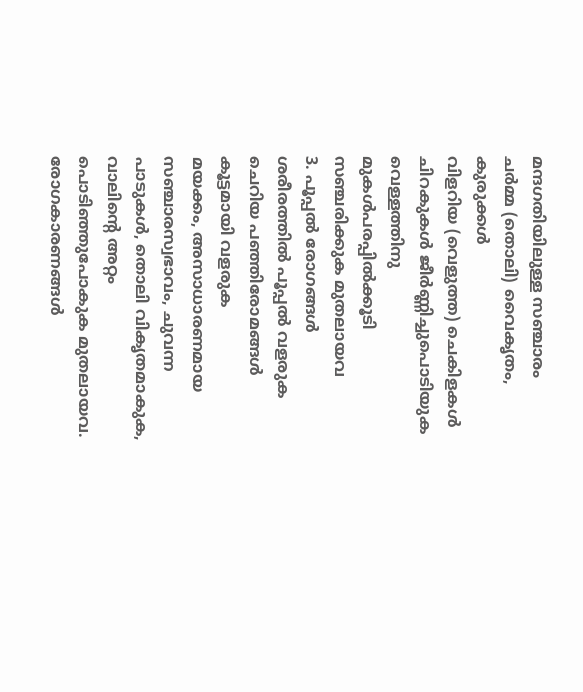മന്ദഗതിയിലുള്ള സഞ്ചാരം
ചര്‍മ്മ (തൊലി) വൈകൃതം, കുരുക്കള്‍
വിളറിയ (വെളുത്ത) ചെകിളകള്‍
ചിറകുകള്‍ ജീര്‍ണ്ണിച്ചുപൊടിയുക
വെള്ളത്തിനു മുകള്‍പരപ്പില്‍ക്കൂടി സഞ്ചരിക്കുക മുതലായവ
3. പൂപ്പല്‍ രോഗങ്ങള്‍
ശരീരത്തില്‍ പൂപ്പല്‍ വളരുക
ചെറിയ പഞ്ഞിരോമങ്ങള്‍ കൂട്ടമായി വളരുക
മയക്കം, അസാധാരണമായ സഞ്ചാരസ്വഭാവം, ചുവന്ന പാടുകള്‍, തൊലി വികൃതമാകുക, വാലിന്‍റെ അറ്റം പൊടിഞ്ഞുപോകുക മുതലായവ.
രോഗകാരണങ്ങള്‍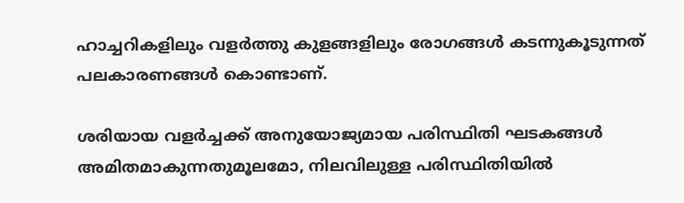ഹാച്ചറികളിലും വളര്‍ത്തു കുളങ്ങളിലും രോഗങ്ങള്‍ കടന്നുകൂടുന്നത് പലകാരണങ്ങള്‍ കൊണ്ടാണ്.

ശരിയായ വളര്‍ച്ചക്ക് അനുയോജ്യമായ പരിസ്ഥിതി ഘടകങ്ങള്‍ അമിതമാകുന്നതുമൂലമോ, നിലവിലുള്ള പരിസ്ഥിതിയില്‍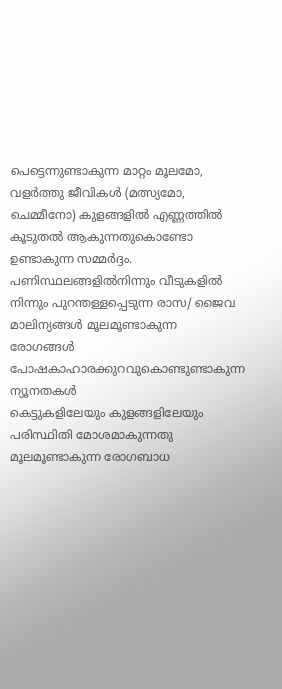പെട്ടെന്നുണ്ടാകുന്ന മാറ്റം മൂലമോ, വളര്‍ത്തു ജീവികള്‍ (മത്സ്യമോ, ചെമ്മീനോ) കുളങ്ങളില്‍ എണ്ണത്തില്‍ കൂടുതല്‍ ആകുന്നതുകൊണ്ടോ ഉണ്ടാകുന്ന സമ്മര്‍ദ്ദം.
പണിസ്ഥലങ്ങളില്‍നിന്നും വീടുകളില്‍ നിന്നും പുറന്തള്ളപ്പെടുന്ന രാസ/ ജൈവ മാലിന്യങ്ങള്‍ മൂലമൂണ്ടാകുന്ന രോഗങ്ങള്‍
പോഷകാഹാരക്കുറവുകൊണ്ടുണ്ടാകുന്ന ന്യൂനതകള്‍
കെട്ടുകളിലേയും കുളങ്ങളിലേയും പരിസ്ഥിതി മോശമാകുന്നതു മൂലമൂണ്ടാകുന്ന രോഗബാധ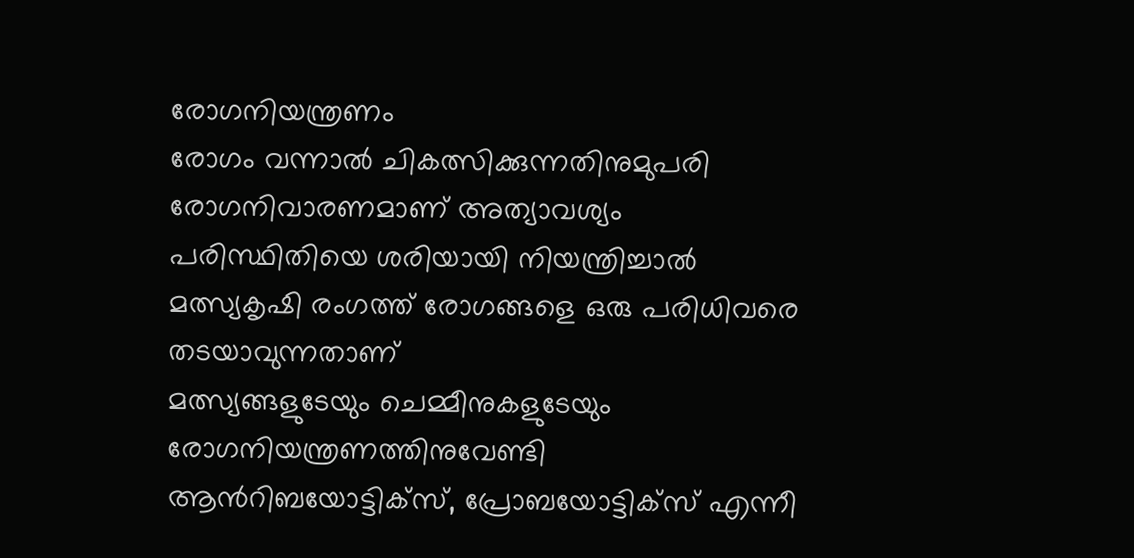രോഗനിയന്ത്രണം
രോഗം വന്നാല്‍ ചികത്സിക്കുന്നതിനുമുപരി രോഗനിവാരണമാണ് അത്യാവശ്യം
പരിസ്ഥിതിയെ ശരിയായി നിയന്ത്രിച്ചാല്‍ മത്സ്യകൃഷി രംഗത്ത് രോഗങ്ങളെ ഒരു പരിധിവരെ തടയാവുന്നതാണ്
മത്സ്യങ്ങളുടേയും ചെമ്മീനുകളുടേയും രോഗനിയന്ത്രണത്തിനുവേണ്ടി ആന്‍റിബയോട്ടിക്സ്, പ്രോബയോട്ടിക്സ് എന്നീ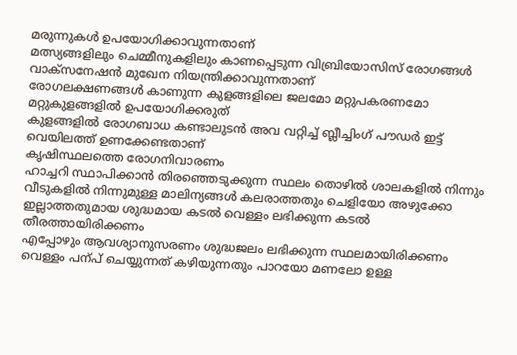മരുന്നുകള്‍ ഉപയോഗിക്കാവുന്നതാണ്
മത്സ്യങ്ങളിലും ചെമ്മീനുകളിലും കാണപ്പെടുന്ന വിബ്രിയോസിസ് രോഗങ്ങള്‍ വാക്സനേഷന്‍ മുഖേന നിയന്ത്രിക്കാവുന്നതാണ്
രോഗലക്ഷണങ്ങള്‍ കാണുന്ന കുളങ്ങളിലെ ജലമോ മറ്റുപകരണമോ മറ്റുകുളങ്ങളില്‍ ഉപയോഗിക്കരുത്
കുളങ്ങളില്‍ രോഗബാധ കണ്ടാലുടന്‍ അവ വറ്റിച്ച് ബ്ലീച്ചിംഗ് പൗഡര്‍ ഇട്ട് വെയിലത്ത് ഉണക്കേണ്ടതാണ്
കൃഷിസ്ഥലത്തെ രോഗനിവാരണം
ഹാച്ചറി സ്ഥാപിക്കാന്‍ തിരഞ്ഞെടുക്കുന്ന സ്ഥലം തൊഴില്‍ ശാലകളില്‍ നിന്നും വീടുകളില്‍ നിന്നുമുള്ള മാലിന്യങ്ങള്‍ കലരാത്തതും ചെളിയോ അഴുക്കോ ഇല്ലാത്തതുമായ ശുദ്ധമായ കടല്‍ വെള്ളം ലഭിക്കുന്ന കടല്‍ തീരത്തായിരിക്കണം
എപ്പോഴും ആവശ്യാനുസരണം ശുദ്ധജലം ലഭിക്കുന്ന സ്ഥലമായിരിക്കണം
വെള്ളം പന്പ് ചെയ്യുന്നത് കഴിയുന്നതും പാറയോ മണലോ ഉള്ള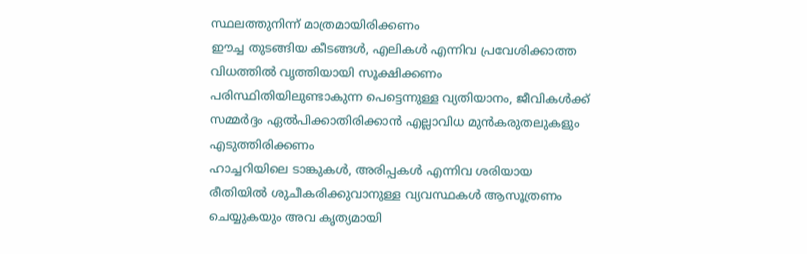സ്ഥലത്തുനിന്ന് മാത്രമായിരിക്കണം
ഈച്ച തുടങ്ങിയ കീടങ്ങള്‍, എലികള്‍ എന്നിവ പ്രവേശിക്കാത്ത വിധത്തില്‍ വൃത്തിയായി സൂക്ഷിക്കണം
പരിസ്ഥിതിയിലുണ്ടാകുന്ന പെട്ടെന്നുള്ള വ്യതിയാനം, ജീവികള്‍ക്ക് സമ്മര്‍ദ്ദം ഏല്‍പിക്കാതിരിക്കാന്‍ എല്ലാവിധ മുന്‍കരുതലുകളും എടുത്തിരിക്കണം
ഹാച്ചറിയിലെ ടാങ്കുകള്‍, അരിപ്പകള്‍ എന്നിവ ശരിയായ രീതിയില്‍ ശുചീകരിക്കുവാനുള്ള വ്യവസ്ഥകള്‍ ആസൂത്രണം ചെയ്യുകയും അവ കൃത്യമായി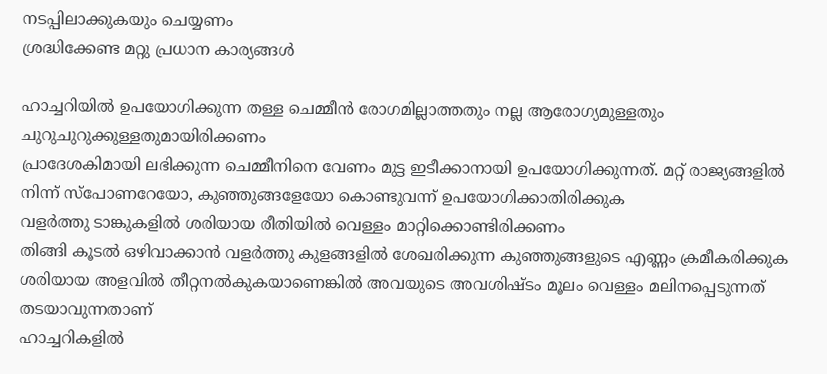നടപ്പിലാക്കുകയും ചെയ്യണം
ശ്രദ്ധിക്കേണ്ട മറ്റു പ്രധാന കാര്യങ്ങള്‍

ഹാച്ചറിയില്‍ ഉപയോഗിക്കുന്ന തള്ള ചെമ്മീന്‍ രോഗമില്ലാത്തതും നല്ല ആരോഗ്യമുള്ളതും ചുറുചുറുക്കുള്ളതുമായിരിക്കണം
പ്രാദേശകിമായി ലഭിക്കുന്ന ചെമ്മീനിനെ വേണം മുട്ട ഇടീക്കാനായി ഉപയോഗിക്കുന്നത്. മറ്റ് രാജ്യങ്ങളില്‍ നിന്ന് സ്പോണറേയോ, കുഞ്ഞുങ്ങളേയോ കൊണ്ടുവന്ന് ഉപയോഗിക്കാതിരിക്കുക
വളര്‍ത്തു ടാങ്കുകളില്‍ ശരിയായ രീതിയില്‍ വെള്ളം മാറ്റിക്കൊണ്ടിരിക്കണം
തിങ്ങി കൂടല്‍ ഒഴിവാക്കാന്‍ വളര്‍ത്തു കുളങ്ങളില്‍ ശേഖരിക്കുന്ന കുഞ്ഞുങ്ങളുടെ എണ്ണം ക്രമീകരിക്കുക
ശരിയായ അളവില്‍ തീറ്റനല്‍കുകയാണെങ്കില്‍ അവയുടെ അവശിഷ്ടം മൂലം വെള്ളം മലിനപ്പെടുന്നത് തടയാവുന്നതാണ്
ഹാച്ചറികളില്‍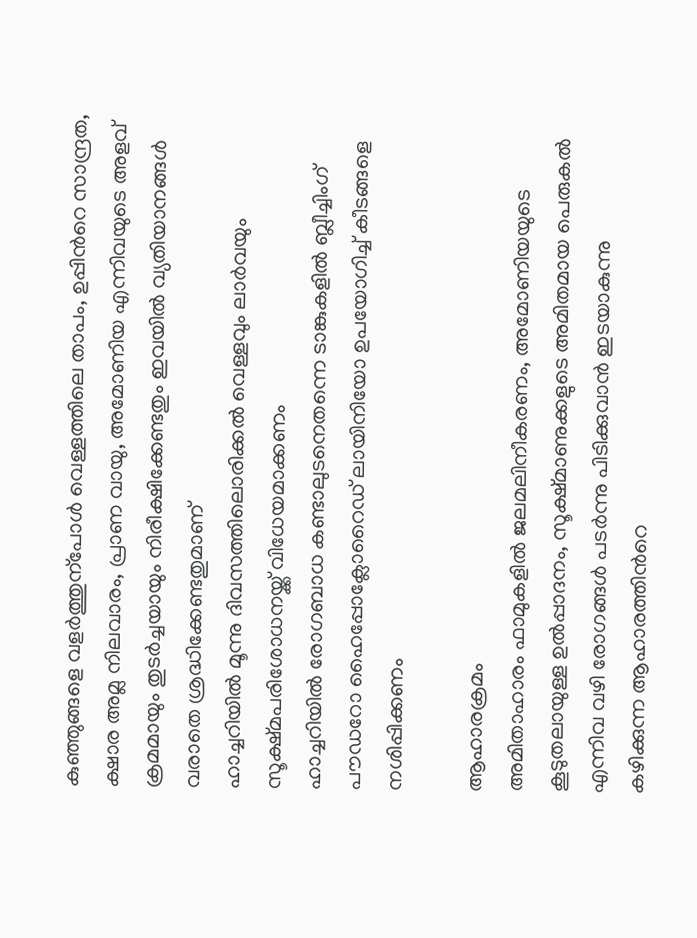കുഞ്ഞുങ്ങളെ വളര്‍ത്തുന്പോള്‍ വെള്ളത്തിലെ താപം, ഉപ്പിന്‍റെ സാന്ദ്രത, ക്ഷാര അമ്ല നിലവാരം, പ്രാണ വായു, അമോണിയ എന്നിവയുടെ അളവ് ക്രമമായും തുടര്‍ച്ചയായും നിരീക്ഷിക്കേണ്ടതും ഇവയില്‍ വ്യതിയാനങ്ങള്‍ വരാതെ ശ്രദ്ധിക്കേണ്ടതുമാണ്
ഹാച്ചറിയില്‍ മൂന്നു ദിവസത്തിലൊരിക്കല്‍ വെള്ളവും ലാര്‍വയും സൂക്ഷ്മപരിശോധനയ്ക്ക് വിധേയമാക്കണം
ഹാച്ചറിയില്‍ രോഗബാധ കണ്ടാലുടനെതന്നെ ടാങ്കുകളില്‍ ബ്ലീച്ചിംഗ് പൗഡറോ ഹൈപ്പോക്ലോറൈഡ് ലായിനിയോ ഉപയോഗിച്ച് കീടങ്ങളെ നശിപ്പിക്കണം

ആഹാരക്രമം
അമിതാഹാരം ഫാമുകളില്‍ ജലമലിനീകരണം, അമോണിയയുടെ കൂടുതലായുള്ള ഉല്‍പ്പാദനം, സൂക്ഷ്മാണുക്കളുടെ അമിതമായ പെരുകല്‍ എന്നിവ വഴി രോഗങ്ങള്‍ പടര്‍ന്നു പിടിക്കുവാന്‍ ഇടയാകുന്നു
കഴിക്കുന്ന ആഹാരത്തിന്‍റെ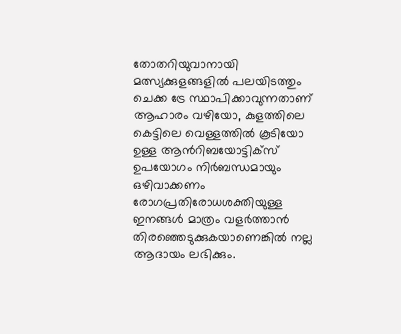തോതറിയുവാനായി മത്സ്യക്കുളങ്ങളില്‍ പലയിടത്തും ചെക്ക ട്രേ സ്ഥാപിക്കാവുന്നതാണ്
ആഹാരം വഴിയോ, കുളത്തിലെ കെട്ടിലെ വെള്ളത്തില്‍ കൂടിയോ ഉള്ള ആന്‍റിബയോട്ടിക്സ് ഉപയോഗം നിര്‍ബന്ധമായും ഒഴിവാക്കണം
രോഗപ്രതിരോധശക്തിയുള്ള ഇനങ്ങള്‍ മാത്രം വളര്‍ത്താന്‍ തിരഞ്ഞെടുക്കുകയാണെങ്കില്‍ നല്ല ആദായം ലഭിക്കും.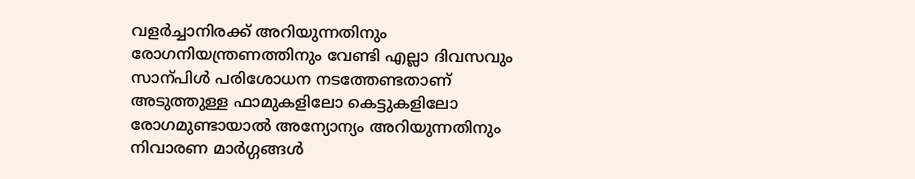വളര്‍ച്ചാനിരക്ക് അറിയുന്നതിനും രോഗനിയന്ത്രണത്തിനും വേണ്ടി എല്ലാ ദിവസവും സാന്പിള്‍ പരിശോധന നടത്തേണ്ടതാണ്
അടുത്തുള്ള ഫാമുകളിലോ കെട്ടുകളിലോ രോഗമുണ്ടായാല്‍ അന്യോന്യം അറിയുന്നതിനും നിവാരണ മാര്‍ഗ്ഗങ്ങള്‍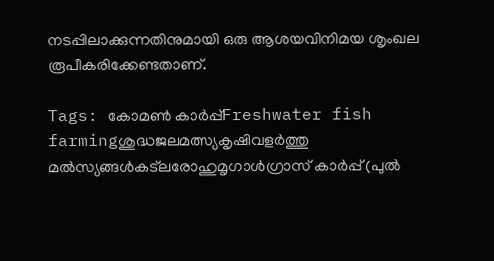നടപ്പിലാക്കുന്നതിനുമായി ഒരു ആശയവിനിമയ ശൃംഖല രൂപീകരിക്കേണ്ടതാണ്.

Tags: കോമണ്‍ കാര്‍പ്പ്Freshwater fish farmingശുദ്ധജലമത്സ്യകൃഷിവളര്‍ത്തു മല്‍സ്യങ്ങള്‍കട്ലരോഹുമൃഗാള്‍ഗ്രാസ് കാര്‍പ്പ് (പുല്‍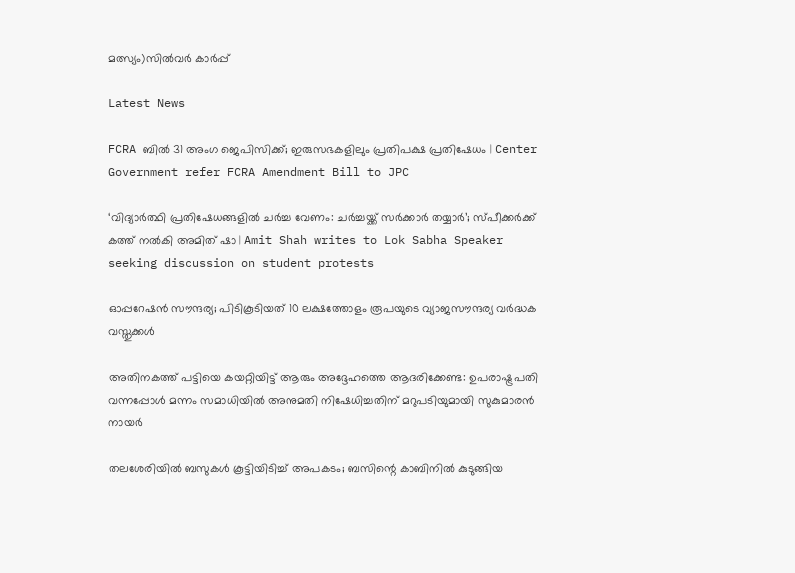മത്സ്യം)സില്‍വര്‍ കാര്‍പ്പ്

Latest News

FCRA ബിൽ 31 അംഗ ജെപിസിക്ക്; ഇരുസഭകളിലും പ്രതിപക്ഷ പ്രതിഷേധം | Center Government refer FCRA Amendment Bill to JPC

‘വിദ്യാർത്ഥി പ്രതിഷേധങ്ങളിൽ ചർച്ച വേണം: ചർച്ചയ്ക്ക് സർക്കാർ തയ്യാർ’; സ്പീക്കർക്ക് കത്ത് നൽകി അമിത് ഷാ | Amit Shah writes to Lok Sabha Speaker seeking discussion on student protests

ഓപ്പറേഷൻ സൗന്ദര്യ; പിടികൂടിയത് 10 ലക്ഷത്തോളം രൂപയുടെ വ്യാജസൗന്ദര്യ വർദ്ധക വസ്തുക്കൾ

അതിനകത്ത് പട്ടിയെ കയറ്റിയിട്ട് ആരും അദ്ദേഹത്തെ ആദരിക്കേണ്ട: ഉപരാഷ്ട്രപതി വന്നപ്പോള്‍ മന്നം സമാധിയില്‍ അനുമതി നിഷേധിച്ചതിന് മറുപടിയുമായി സുകുമാരന്‍ നായര്‍

തലശേരിയിൽ ബസുകൾ കൂട്ടിയിടിച്ച് അപകടം; ബസിന്റെ കാബിനിൽ കുടുങ്ങിയ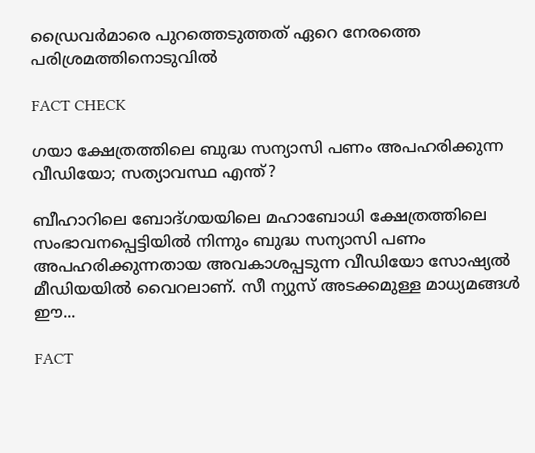ഡ്രൈവർമാരെ പുറത്തെടുത്തത് ഏറെ നേരത്തെ പരിശ്രമത്തിനൊടുവിൽ

FACT CHECK

ഗയാ ക്ഷേത്രത്തിലെ ബുദ്ധ സന്യാസി പണം അപഹരിക്കുന്ന വീഡിയോ; സത്യാവസ്ഥ എന്ത്?

ബീഹാറിലെ ബോദ്ഗയയിലെ മഹാബോധി ക്ഷേത്രത്തിലെ സംഭാവനപ്പെട്ടിയില്‍ നിന്നും ബുദ്ധ സന്യാസി പണം അപഹരിക്കുന്നതായ അവകാശപ്പടുന്ന വീഡിയോ സോഷ്യല്‍ മീഡിയയില്‍ വൈറലാണ്. സീ ന്യുസ് അടക്കമുള്ള മാധ്യമങ്ങള്‍ ഈ...

FACT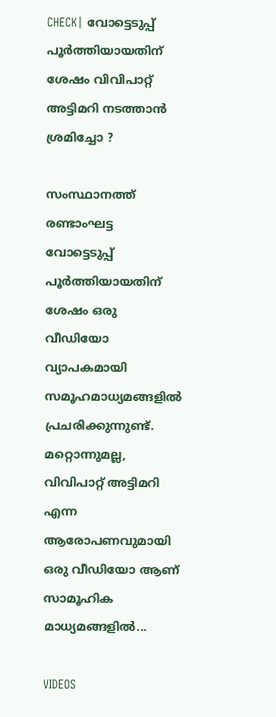CHECK| വോട്ടെടുപ്പ് പൂർത്തിയായതിന് ശേഷം വിവിപാറ്റ് അട്ടിമറി നടത്താൻ ശ്രമിച്ചോ ?

സംസ്ഥാനത്ത് രണ്ടാംഘട്ട വോട്ടെടുപ്പ് പൂർത്തിയായതിന് ശേഷം ഒരു വീഡിയോ വ്യാപകമായി സമൂഹമാധ്യമങ്ങളിൽ പ്രചരിക്കുന്നുണ്ട്. മറ്റൊന്നുമല്ല, വിവിപാറ്റ് അട്ടിമറി എന്ന ആരോപണവുമായി ഒരു വീഡിയോ ആണ് സാമൂഹിക മാധ്യമങ്ങളിൽ...

VIDEOS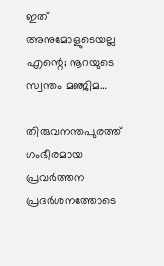ഇത് അനുമോളുടെയല്ല എന്റെ; നൂറയുടെ സ്വന്തം മഞ്ജിമ…

തിരുവനന്തപുരത്ത് ഗംഭീരമായ പ്രവർത്തന പ്രദർശനത്തോടെ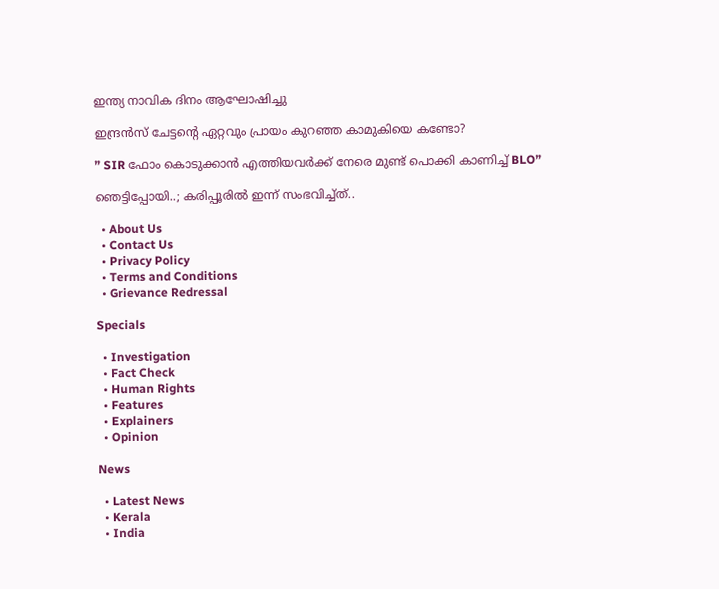ഇന്ത്യ നാവിക ദിനം ആഘോഷിച്ചു

ഇന്ദ്രൻസ് ചേട്ടന്റെ ഏറ്റവും പ്രായം കുറഞ്ഞ കാമുകിയെ കണ്ടോ?

” SIR ഫോം കൊടുക്കാൻ എത്തിയവർക്ക് നേരെ മുണ്ട് പൊക്കി കാണിച്ച് BLO”

ഞെട്ടിപ്പോയി..; കരിപ്പൂരിൽ ഇന്ന് സംഭവിച്ച്ത്..

  • About Us
  • Contact Us
  • Privacy Policy
  • Terms and Conditions
  • Grievance Redressal

Specials

  • Investigation
  • Fact Check
  • Human Rights
  • Features
  • Explainers
  • Opinion

News

  • Latest News
  • Kerala
  • India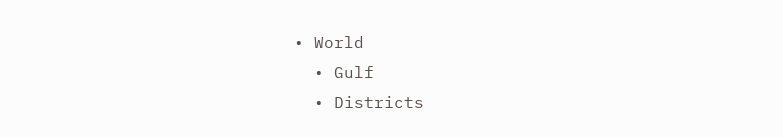• World
  • Gulf
  • Districts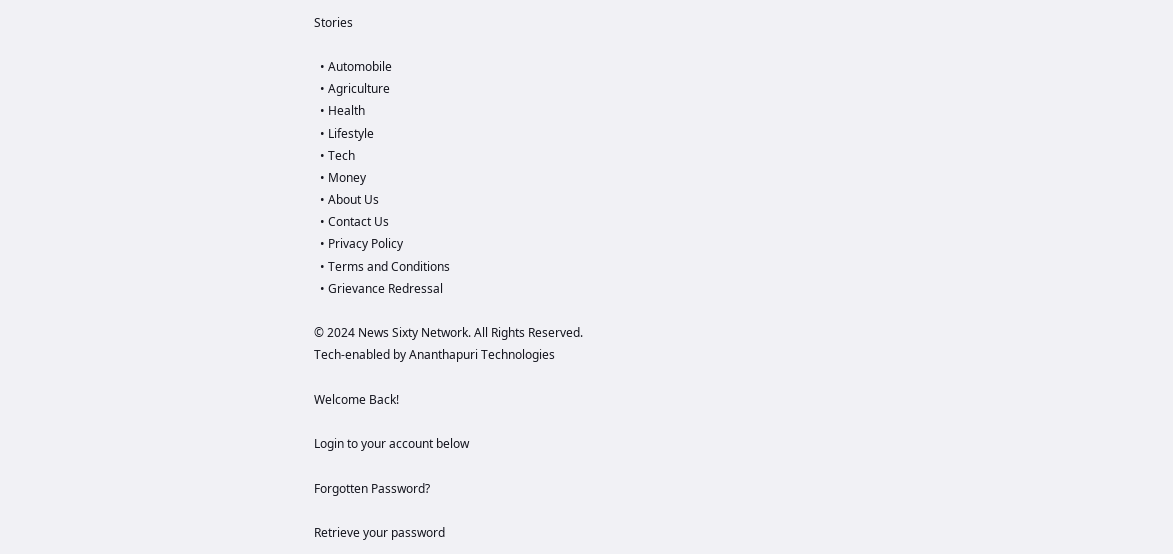Stories

  • Automobile
  • Agriculture
  • Health
  • Lifestyle
  • Tech
  • Money
  • About Us
  • Contact Us
  • Privacy Policy
  • Terms and Conditions
  • Grievance Redressal

© 2024 News Sixty Network. All Rights Reserved.
Tech-enabled by Ananthapuri Technologies

Welcome Back!

Login to your account below

Forgotten Password?

Retrieve your password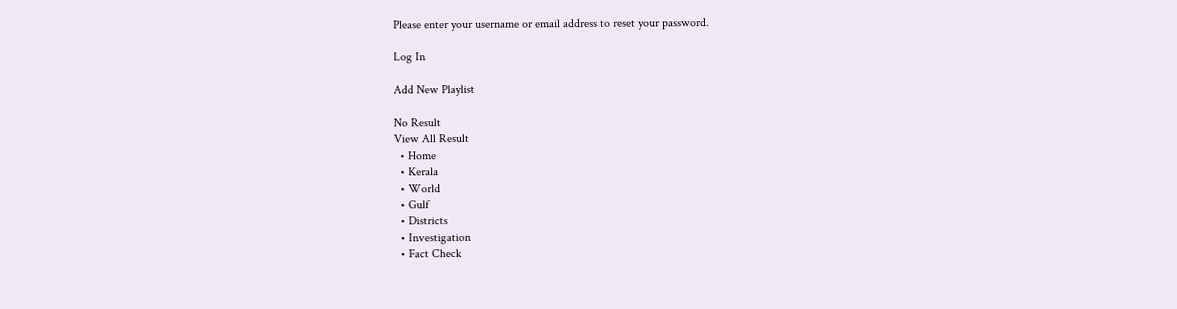Please enter your username or email address to reset your password.

Log In

Add New Playlist

No Result
View All Result
  • Home
  • Kerala
  • World
  • Gulf
  • Districts
  • Investigation
  • Fact Check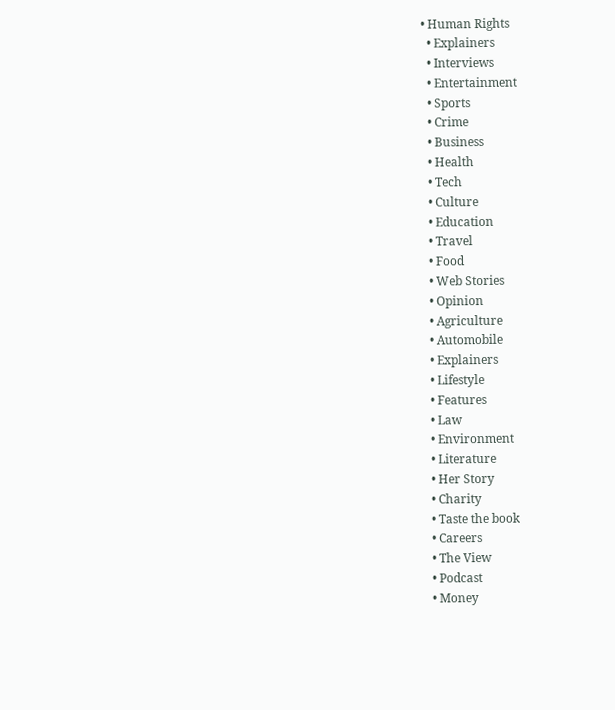• Human Rights
  • Explainers
  • Interviews
  • Entertainment
  • Sports
  • Crime
  • Business
  • Health
  • Tech
  • Culture
  • Education
  • Travel
  • Food
  • Web Stories
  • Opinion
  • Agriculture
  • Automobile
  • Explainers
  • Lifestyle
  • Features
  • Law
  • Environment
  • Literature
  • Her Story
  • Charity
  • Taste the book
  • Careers
  • The View
  • Podcast
  • Money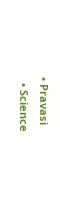• Pravasi
  • Science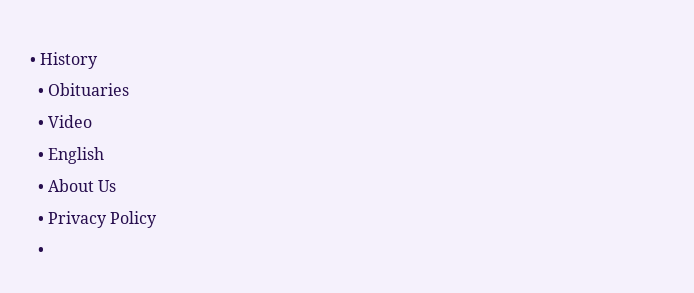• History
  • Obituaries
  • Video
  • English
  • About Us
  • Privacy Policy
  •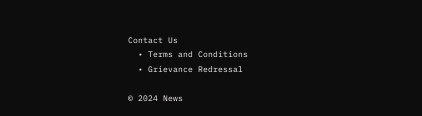Contact Us
  • Terms and Conditions
  • Grievance Redressal

© 2024 News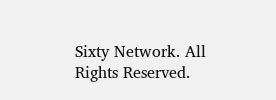Sixty Network. All Rights Reserved.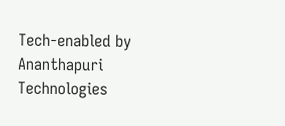Tech-enabled by Ananthapuri Technologies